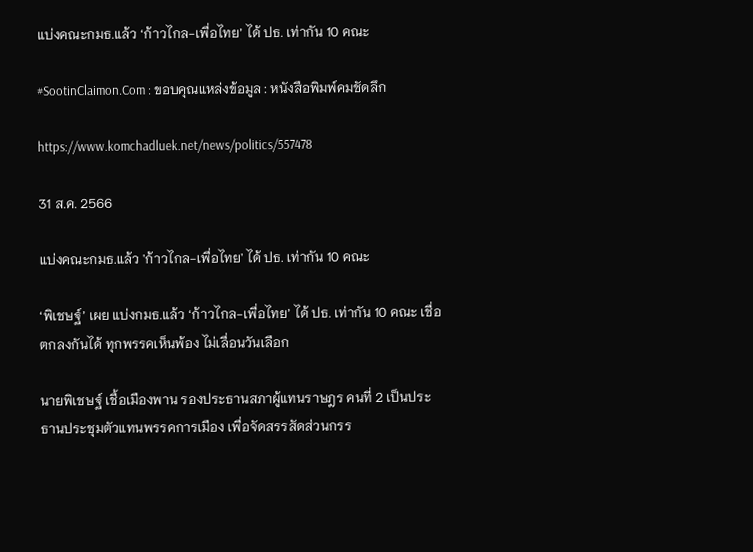แบ่งคณะกมธ.แล้ว ‘ก้าวไกล-เพื่อไทย’ ได้ ปธ. เท่ากัน 10 คณะ

#SootinClaimon.Com : ขอบคุณแหล่งข้อมูล : หนังสือพิมพ์คมชัดลึก

https://www.komchadluek.net/news/politics/557478

31 ส.ค. 2566

แบ่งคณะกมธ.แล้ว 'ก้าวไกล-เพื่อไทย' ได้ ปธ. เท่ากัน 10 คณะ

‘พิเชษฐ์’ เผย แบ่งกมธ.แล้ว ‘ก้าวไกล-เพื่อไทย’ ได้ ปธ. เท่ากัน 10 คณะ เชื่อตกลงกันได้ ทุกพรรคเห็นพ้อง ไม่เลื่อนวันเลือก

นายพิเชษฐ์ เชื้อเมืองพาน รองประธานสภาผู้แทนราษฎร คนที่ 2 เป็นประธานประชุมตัวแทนพรรคการเมือง เพื่อจัดสรรสัดส่วนกรร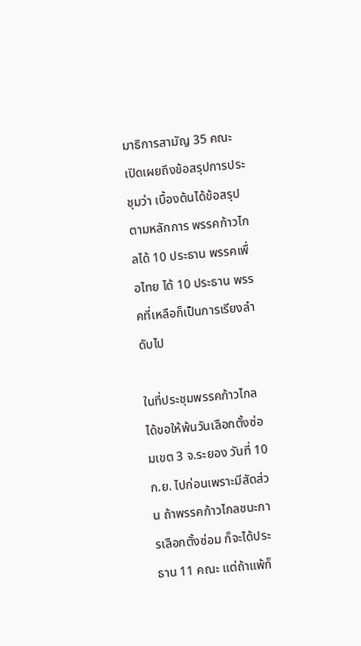มาธิการสามัญ 35 คณะ เปิดเผยถึงข้อสรุปการประชุมว่า เบื้องต้นได้ข้อสรุปตามหลักการ พรรคก้าวไกลได้ 10 ประธาน พรรคเพื่อไทย ได้ 10 ประธาน พรรคที่เหลือก็เป็นการเรียงลำดับไป

ในที่ประชุมพรรคก้าวไกลได้ขอให้พ้นวันเลือกตั้งซ่อมเขต 3 จ.ระยอง วันที่ 10 ก.ย. ไปก่อนเพราะมีสัดส่วน ถ้าพรรคก้าวไกลชนะการเลือกตั้งซ่อม ก็จะได้ประธาน 11 คณะ แต่ถ้าแพ้ก็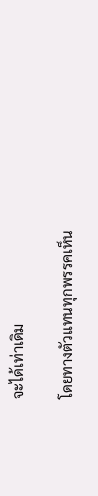จะได้เท่าเดิม

โดยทางตัวแทนทุกพรรคเห็น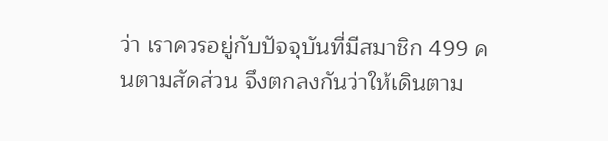ว่า เราควรอยู่กับปัจจุบันที่มีสมาชิก 499 คนตามสัดส่วน จึงตกลงกันว่าให้เดินตาม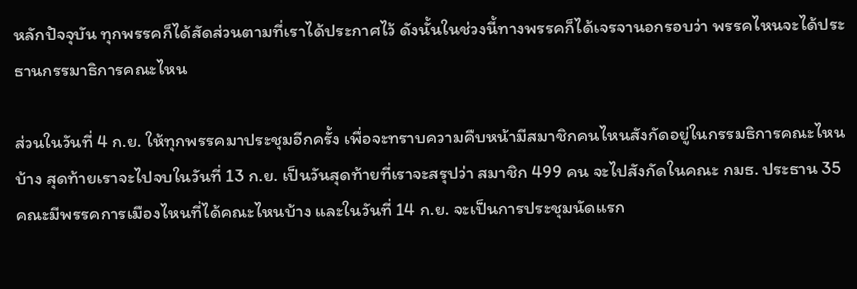หลักปัจจุบัน ทุกพรรคก็ได้สัดส่วนตามที่เราได้ประกาศไว้ ดังนั้นในช่วงนี้ทางพรรคก็ได้เจรจานอกรอบว่า พรรคไหนจะได้ประธานกรรมาธิการคณะไหน

ส่วนในวันที่ 4 ก.ย. ให้ทุกพรรคมาประชุมอีกครั้ง เพื่อจะทราบความคืบหน้ามีสมาชิกคนไหนสังกัดอยู่ในกรรมธิการคณะไหนบ้าง สุดท้ายเราจะไปจบในวันที่ 13 ก.ย. เป็นวันสุดท้ายที่เราจะสรุปว่า สมาชิก 499 คน จะไปสังกัดในคณะ กมธ. ประธาน 35 คณะมีพรรคการเมืองไหนที่ได้คณะไหนบ้าง และในวันที่ 14 ก.ย. จะเป็นการประชุมนัดแรก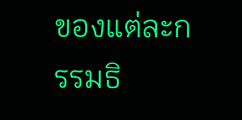ของแต่ละกรรมธิ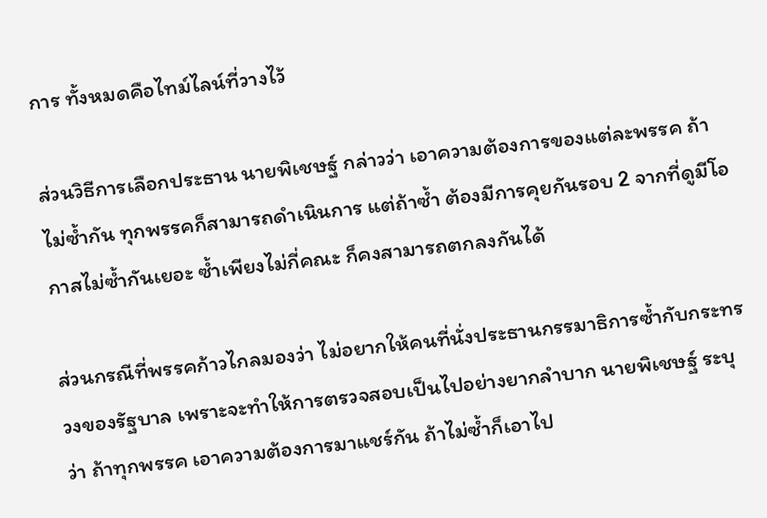การ ทั้งหมดคือไทม์ไลน์ที่วางไว้

ส่วนวิธีการเลือกประธาน นายพิเชษฐ์ กล่าวว่า เอาความต้องการของแต่ละพรรค ถ้าไม่ซ้ำกัน ทุกพรรคก็สามารถดำเนินการ แต่ถ้าซ้ำ ต้องมีการคุยกันรอบ 2 จากที่ดูมีโอกาสไม่ซ้ำกันเยอะ ซ้ำเพียงไม่กี่คณะ ก็คงสามารถตกลงกันได้

ส่วนกรณีที่พรรคก้าวไกลมองว่า ไม่อยากให้คนที่นั่งประธานกรรมาธิการซ้ำกับกระทรวงของรัฐบาล เพราะจะทำให้การตรวจสอบเป็นไปอย่างยากลำบาก นายพิเชษฐ์ ระบุว่า ถ้าทุกพรรค เอาความต้องการมาแชร์กัน ถ้าไม่ซ้ำก็เอาไป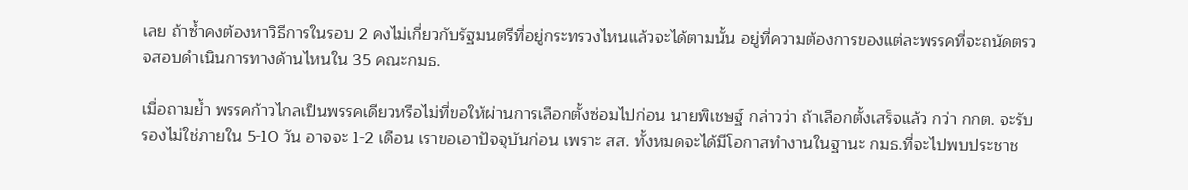เลย ถ้าซ้ำคงต้องหาวิธีการในรอบ 2 คงไม่เกี่ยวกับรัฐมนตรีที่อยู่กระทรวงไหนแล้วจะได้ตามนั้น อยู่ที่ความต้องการของแต่ละพรรคที่จะถนัดตรวจสอบดำเนินการทางด้านไหนใน 35 คณะกมธ.

เมื่อถามย้ำ พรรคก้าวไกลเป็นพรรคเดียวหรือไม่ที่ขอให้ผ่านการเลือกตั้งซ่อมไปก่อน นายพิเชษฐ์ กล่าวว่า ถ้าเลือกตั้งเสร็จแล้ว กว่า กกต. จะรับรองไม่ใช่ภายใน 5-10 วัน อาจจะ 1-2 เดือน เราขอเอาปัจจุบันก่อน เพราะ สส. ทั้งหมดจะได้มีโอกาสทำงานในฐานะ กมธ.ที่จะไปพบประชาช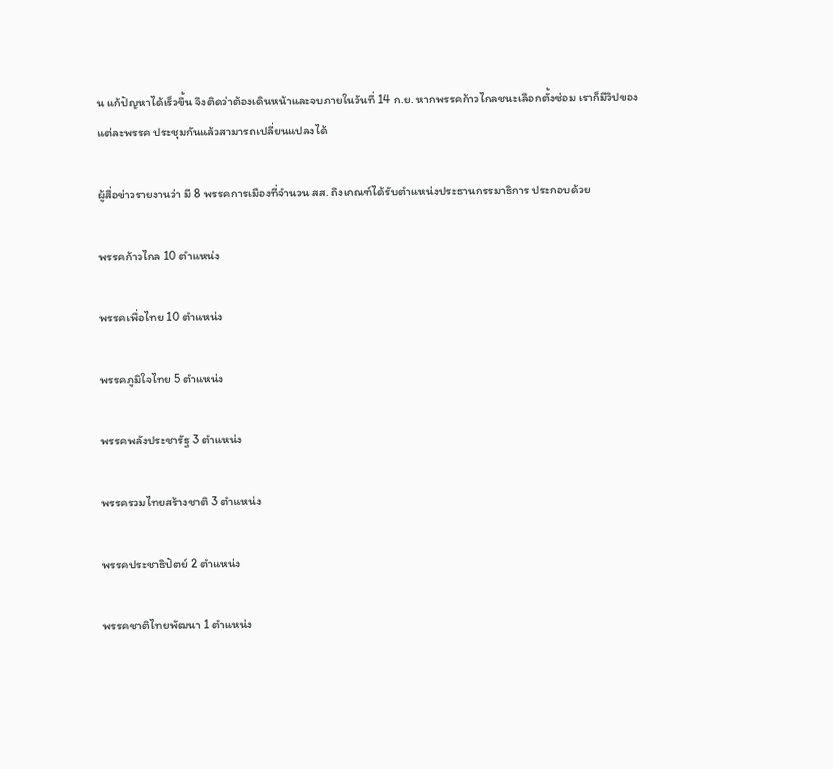น แก้ปัญหาได้เร็วขึ้น จึงติดว่าต้องเดินหน้าและจบภายในวันที่ 14 ก.ย. หากพรรคก้าวไกลชนะเลือกตั้งซ่อม เราก็มีวิปของแต่ละพรรค ประชุมกันแล้วสามารถเปลี่ยนแปลงได้

ผู้สื่อข่าวรายงานว่า มี 8 พรรคการเมืองที่จำนวน สส. ถึงเกณฑ์ได้รับตำแหน่งประธานกรรมาธิการ ประกอบด้วย

พรรคก้าวไกล 10 ตำแหน่ง

พรรคเพื่อไทย 10 ตำแหน่ง

พรรคภูมิใจไทย 5 ตำแหน่ง

พรรคพลังประชารัฐ 3 ตำแหน่ง

พรรครวมไทยสร้างชาติ 3 ตำแหน่ง

พรรคประชาธิปัตย์ 2 ตำแหน่ง

พรรคชาติไทยพัฒนา 1 ตำแหน่ง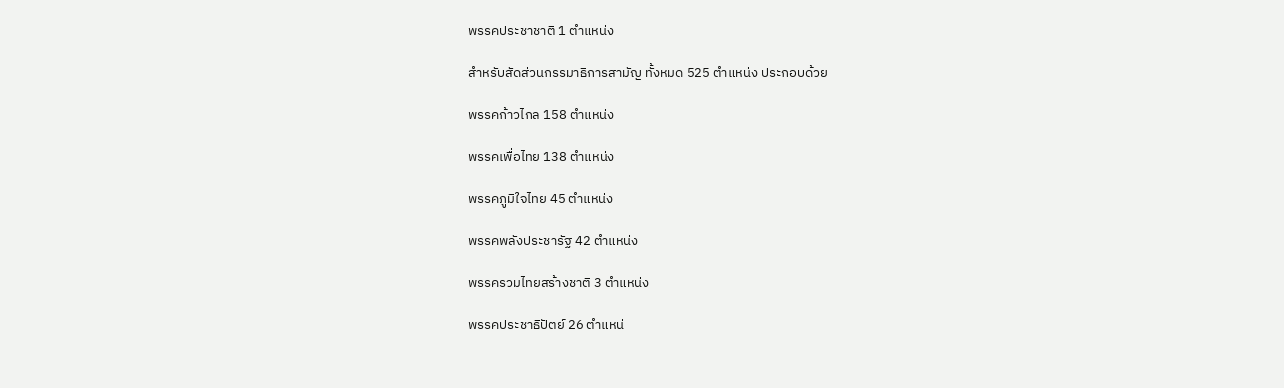พรรคประชาชาติ 1 ตำแหน่ง

สำหรับสัดส่วนกรรมาธิการสามัญ ทั้งหมด 525 ตำแหน่ง ประกอบด้วย

พรรคก้าวไกล 158 ตำแหน่ง

พรรคเพื่อไทย 138 ตำแหน่ง

พรรคภูมิใจไทย 45 ตำแหน่ง

พรรคพลังประชารัฐ 42 ตำแหน่ง

พรรครวมไทยสร้างชาติ 3 ตำแหน่ง

พรรคประชาธิปัตย์ 26 ตำแหน่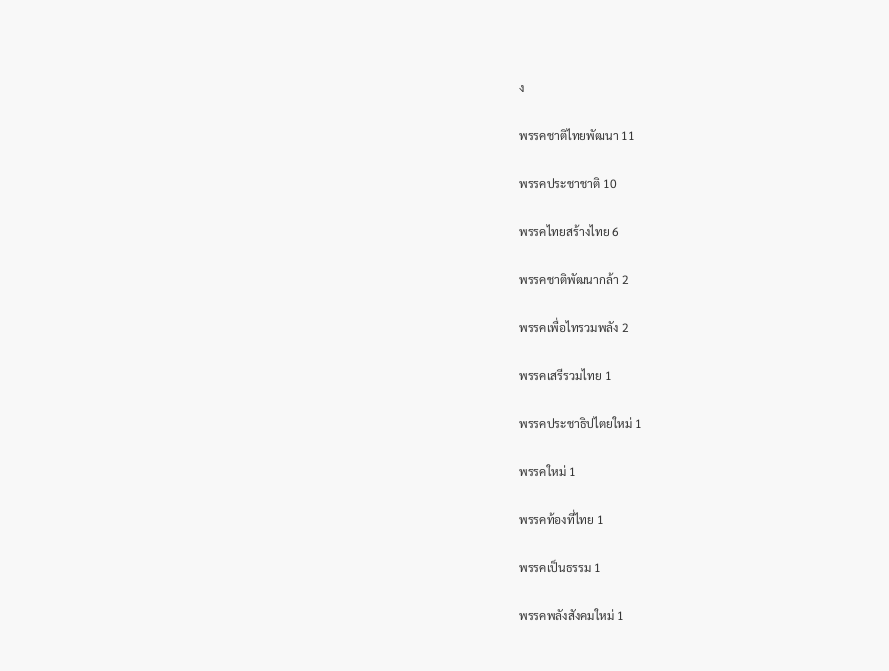ง

พรรคชาติไทยพัฒนา 11

พรรคประชาชาติ 10

พรรคไทยสร้างไทย 6

พรรคชาติพัฒนากล้า 2

พรรคเพื่อไทรวมพลัง 2

พรรคเสรีรวมไทย 1

พรรคประชาธิปไตยใหม่ 1

พรรคใหม่ 1

พรรคท้องที่ไทย 1

พรรคเป็นธรรม 1

พรรคพลังสังคมใหม่ 1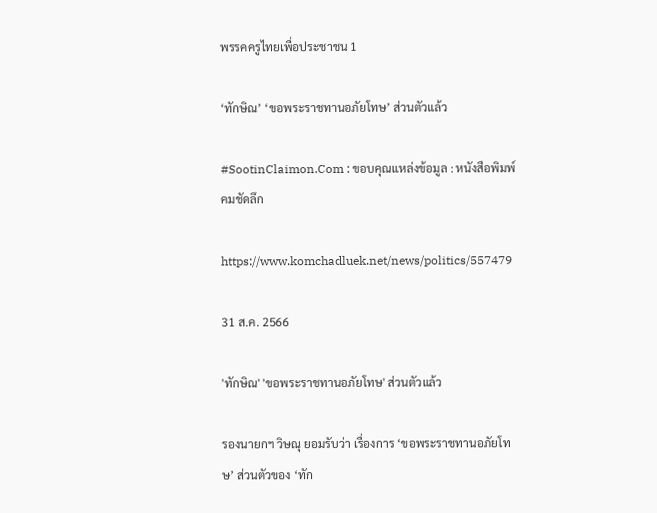พรรคครูไทยเพื่อประชาชน 1

‘ทักษิณ’ ‘ขอพระราชทานอภัยโทษ’ ส่วนตัวแล้ว

#SootinClaimon.Com : ขอบคุณแหล่งข้อมูล : หนังสือพิมพ์คมชัดลึก

https://www.komchadluek.net/news/politics/557479

31 ส.ค. 2566

'ทักษิณ' 'ขอพระราชทานอภัยโทษ' ส่วนตัวแล้ว

รองนายกฯ วิษณุ ยอมรับว่า เรื่องการ ‘ขอพระราชทานอภัยโทษ’ ส่วนตัวของ ‘ทัก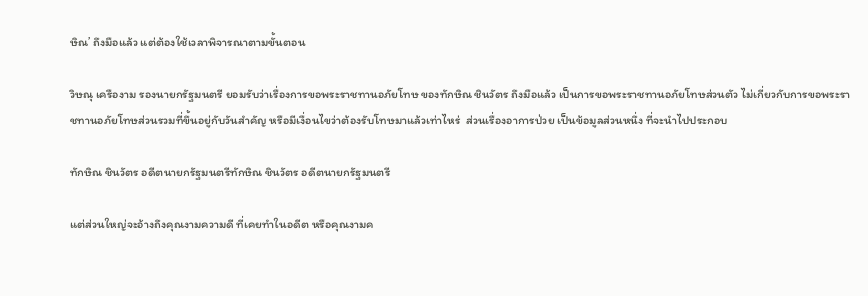ษิณ’ ถึงมือแล้ว แต่ต้องใช้เวลาพิจารณาตามขั้นตอน

วิษณุ เครืองาม รองนายกรัฐมนตรี ยอมรับว่าเรื่องการขอพระราชทานอภัยโทษ ของทักษิณ ชินวัตร ถึงมือแล้ว เป็นการขอพระราชทานอภัยโทษส่วนตัว ไม่เกี่ยวกับการขอพระราชทานอภัยโทษส่วนรวมที่ขึ้นอยู่กับวันสำคัญ หรือมีเงื่อนไขว่าต้องรับโทษมาแล้วเท่าไหร่  ส่วนเรื่องอาการป่วย เป็นข้อมูลส่วนหนึ่ง ที่จะนำไปประกอบ

ทักษิณ ชินวัตร อดีตนายกรัฐมนตรีทักษิณ ชินวัตร อดีตนายกรัฐมนตรี

แต่ส่วนใหญ่จะอ้างถึงคุณงามความดี ที่เคยทำในอดีต หรือคุณงามค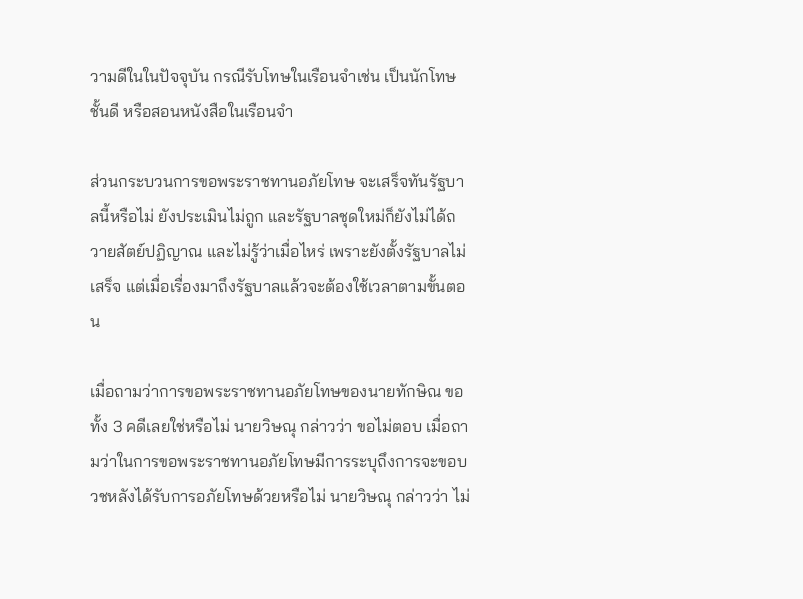วามดีในในปัจจุบัน กรณีรับโทษในเรือนจำเช่น เป็นนักโทษชั้นดี หรือสอนหนังสือในเรือนจำ

ส่วนกระบวนการขอพระราชทานอภัยโทษ จะเสร็จทันรัฐบาลนี้หรือไม่ ยังประเมินไม่ถูก และรัฐบาลชุดใหม่ก็ยังไม่ได้ถวายสัตย์ปฏิญาณ และไม่รู้ว่าเมื่อไหร่ เพราะยังตั้งรัฐบาลไม่เสร็จ แต่เมื่อเรื่องมาถึงรัฐบาลแล้วจะต้องใช้เวลาตามขั้นตอน

เมื่อถามว่าการขอพระราชทานอภัยโทษของนายทักษิณ ขอทั้ง 3 คดีเลยใช่หรือไม่ นายวิษณุ กล่าวว่า ขอไม่ตอบ เมื่อถามว่าในการขอพระราชทานอภัยโทษมีการระบุถึงการจะขอบวชหลังได้รับการอภัยโทษด้วยหรือไม่ นายวิษณุ กล่าวว่า ไม่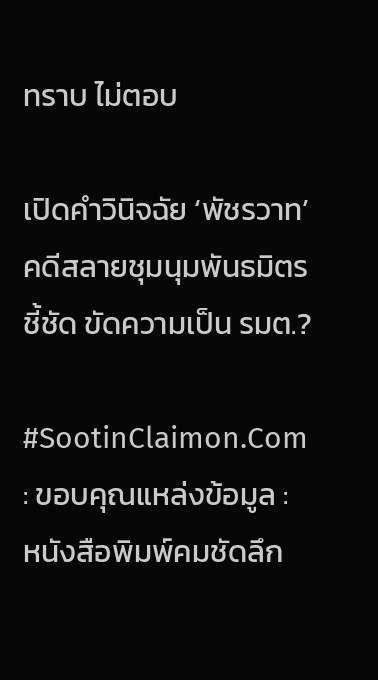ทราบ ไม่ตอบ

เปิดคำวินิจฉัย ‘พัชรวาท’ คดีสลายชุมนุมพันธมิตร ชี้ชัด ขัดความเป็น รมต.?

#SootinClaimon.Com : ขอบคุณแหล่งข้อมูล : หนังสือพิมพ์คมชัดลึก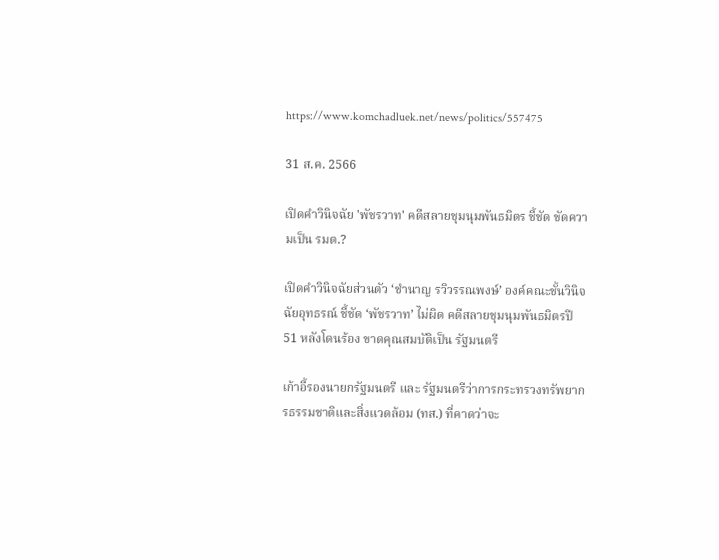https://www.komchadluek.net/news/politics/557475

31 ส.ค. 2566

เปิดคำวินิจฉัย 'พัชรวาท' คดีสลายชุมนุมพันธมิตร ชี้ชัด ขัดความเป็น รมต.?

เปิดคำวินิจฉัยส่วนตัว ‘ชำนาญ รวิวรรณพงษ์’ องค์คณะชั้นวินิจฉัยอุทธรณ์ ชี้ชัด ‘พัชรวาท’ ไม่ผิด คดีสลายชุมนุมพันธมิตรปี 51 หลังโดนร้อง ขาดคุณสมบัติเป็น รัฐมนตรี

เก้าอี้รองนายกรัฐมนตรี และ รัฐมนตรีว่าการกระทรวงทรัพยากรธรรมชาติและสิ่งแวดล้อม (ทส.) ที่คาดว่าจะ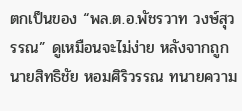ตกเป็นของ “พล.ต.อ.พัชรวาท วงษ์สุวรรณ” ดูเหมือนจะไม่ง่าย หลังจากถูกนายสิทธิชัย หอมศิริวรรณ ทนายความ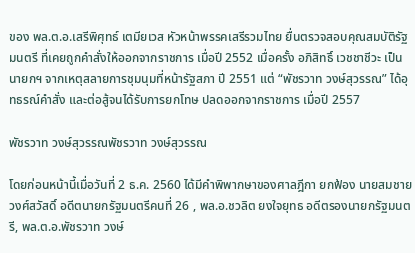ของ พล.ต.อ.เสรีพิศุทธ์ เตมียเวส หัวหน้าพรรคเสรีรวมไทย ยื่นตรวจสอบคุณสมบัติรัฐมนตรี ที่เคยถูกคำสั่งให้ออกจากราชการ เมื่อปี 2552 เมื่อครั้ง อภิสิทธิ์ เวชชาชีวะ เป็นนายกฯ จากเหตุสลายการชุมนุมที่หน้ารัฐสภา ปี 2551 แต่ “พัชรวาท วงษ์สุวรรณ” ได้อุทธรณ์คำสั่ง และต่อสู้จนได้รับการยกโทษ ปลดออกจากราชการ เมื่อปี 2557

พัชรวาท วงษ์สุวรรณพัชรวาท วงษ์สุวรรณ

โดยก่อนหน้านี้เมื่อวันที่ 2 ธ.ค. 2560 ได้มีคำพิพากษาของศาลฎีกา ยกฟ้อง นายสมชาย วงศ์สวัสดิ์ อดีตนายกรัฐมนตรีคนที่ 26 , พล.อ.ชวลิต ยงใจยุทธ อดีตรองนายกรัฐมนตรี, พล.ต.อ.พัชรวาท วงษ์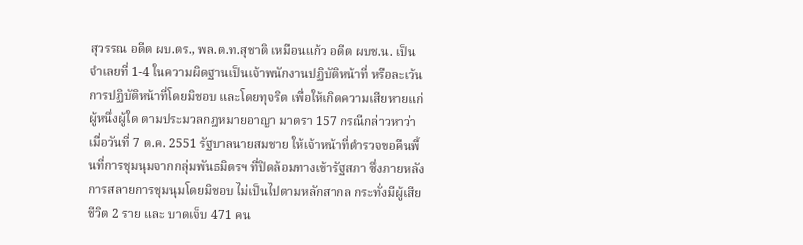สุวรรณ อดีต ผบ.ตร., พล.ต.ท.สุชาติ เหมือนแก้ว อดีต ผบช.น. เป็นจำเลยที่ 1-4 ในความผิดฐานเป็นเจ้าพนักงานปฏิบัติหน้าที่ หรือละเว้นการปฏิบัติหน้าที่โดยมิชอบ และโดยทุจริต เพื่อให้เกิดความเสียหายแก่ผู้หนึ่งผู้ใด ตามประมวลกฎหมายอาญา มาตรา 157 กรณีกล่าวหาว่าเมื่อวันที่ 7 ต.ค. 2551 รัฐบาลนายสมชาย ให้เจ้าหน้าที่ตำรวจขอคืนพื้นที่การชุมนุมจากกลุ่มพันธมิตรฯ ที่ปิดล้อมทางเข้ารัฐสภา ซึ่งภายหลังการสลายการชุมนุมโดยมิชอบ ไม่เป็นไปตามหลักสากล กระทั่งมีผู้เสียชีวิต 2 ราย และ บาดเจ็บ 471 คน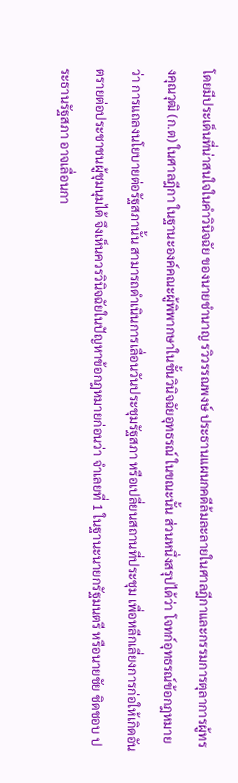โดยมีประเด็นที่น่าสนใจในคำวินิจฉัย ของนายชำนาญ รวิวรรณพงษ์ ประธานแผนกคดีล้มละลายในศาลฎีกาและกรรมการตุลาการผู้ทรงคุณวุฒิ (ก.ต) ในศาลฎีกา ในฐานะองค์คณะผู้พิพากษาในชั้นวินิจฉัยอุทธรณ์ ในขณะนั้น ส่วนหนึ่งสรุปได้ว่า โจทก์อุทธรณ์ข้อกฎหมายว่า การแถลงนโยบายต่อรัฐสภานั้น สามารถดำเนินการเลื่อนวันประชุมรัฐสภา หรือเปลี่ยนสถานที่ประชุม เพื่อหลีกเลี่ยงการก่อให้เกิดอันตรายต่อประชาชนผู้ชุมนุมได้ จึงเห็นควรวินิจฉัยในปัญหาข้อกฎหมายก่อนว่า จำเลยที่ 1 ในฐานะนายกรัฐมนตรี หรือนายชัย ชิดชอบ ประธานรัฐสภา อาจเลื่อนกา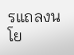รแถลงนโย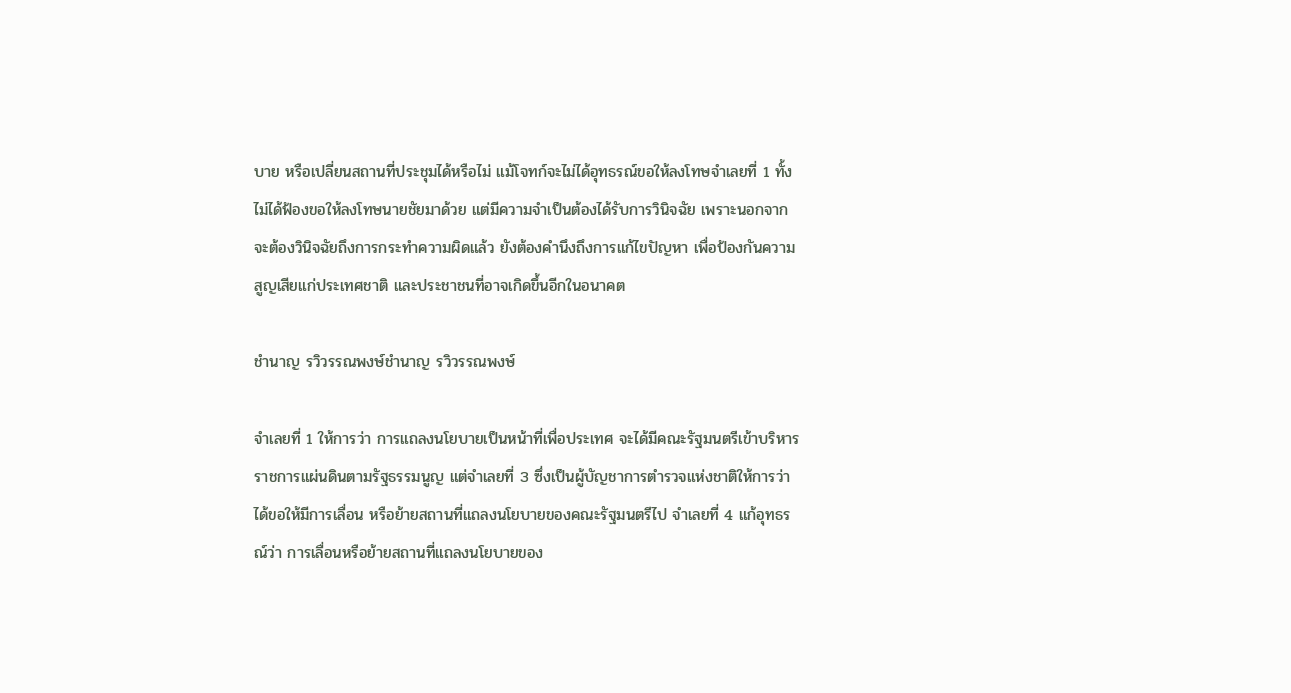บาย หรือเปลี่ยนสถานที่ประชุมได้หรือไม่ แม้โจทก์จะไม่ได้อุทธรณ์ขอให้ลงโทษจำเลยที่ 1 ทั้งไม่ได้ฟ้องขอให้ลงโทษนายชัยมาด้วย แต่มีความจำเป็นต้องได้รับการวินิจฉัย เพราะนอกจากจะต้องวินิจฉัยถึงการกระทำความผิดแล้ว ยังต้องคำนึงถึงการแก้ไขปัญหา เพื่อป้องกันความสูญเสียแก่ประเทศชาติ และประชาชนที่อาจเกิดขึ้นอีกในอนาคต

ชำนาญ รวิวรรณพงษ์ชำนาญ รวิวรรณพงษ์

จำเลยที่ 1 ให้การว่า การแถลงนโยบายเป็นหน้าที่เพื่อประเทศ จะได้มีคณะรัฐมนตรีเข้าบริหารราชการแผ่นดินตามรัฐธรรมนูญ แต่จำเลยที่ 3 ซึ่งเป็นผู้บัญชาการตำรวจแห่งชาติให้การว่า ได้ขอให้มีการเลื่อน หรือย้ายสถานที่แถลงนโยบายของคณะรัฐมนตรีไป จำเลยที่ 4 แก้อุทธรณ์ว่า การเลื่อนหรือย้ายสถานที่แถลงนโยบายของ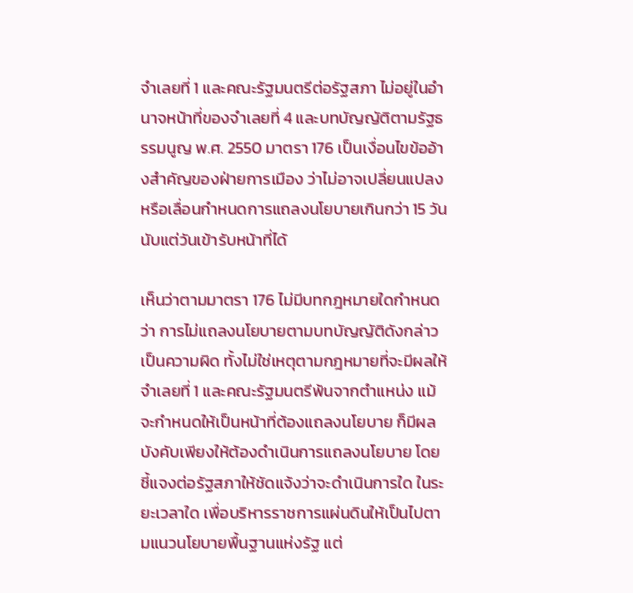จำเลยที่ 1 และคณะรัฐมนตรีต่อรัฐสภา ไม่อยู่ในอำนาจหน้าที่ของจำเลยที่ 4 และบทบัญญัติตามรัฐธรรมนูญ พ.ศ. 2550 มาตรา 176 เป็นเงื่อนไขข้ออ้างสำคัญของฝ่ายการเมือง ว่าไม่อาจเปลี่ยนแปลง หรือเลื่อนกำหนดการแถลงนโยบายเกินกว่า 15 วัน นับแต่วันเข้ารับหน้าที่ได้

เห็นว่าตามมาตรา 176 ไม่มีบทกฎหมายใดกำหนดว่า การไม่แถลงนโยบายตามบทบัญญัติดังกล่าวเป็นความผิด ทั้งไม่ใช่เหตุตามกฎหมายที่จะมีผลให้จำเลยที่ 1 และคณะรัฐมนตรีพ้นจากตำแหน่ง แม้จะกำหนดให้เป็นหน้าที่ต้องแถลงนโยบาย ก็มีผลบังคับเพียงให้ต้องดำเนินการแถลงนโยบาย โดยชี้แจงต่อรัฐสภาให้ชัดแจ้งว่าจะดำเนินการใด ในระยะเวลาใด เพื่อบริหารราชการแผ่นดินให้เป็นไปตามแนวนโยบายพื้นฐานแห่งรัฐ แต่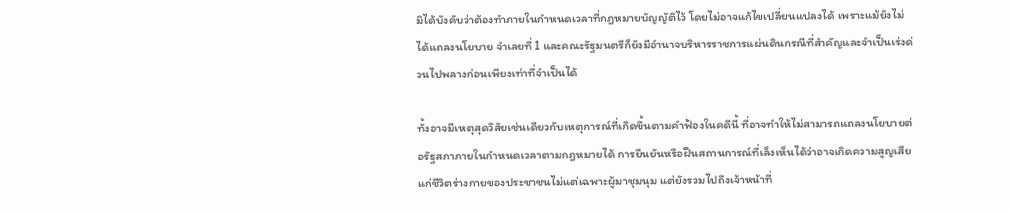มิได้บังคับว่าต้องทำภายในกำหนดเวลาที่กฎหมายบัญญัติไว้ โดยไม่อาจแก้ไขเปลี่ยนแปลงได้ เพราะแม้ยังไม่ได้แถลงนโยบาย จำเลยที่ 1 และคณะรัฐมนตรีก็ยังมีอำนาจบริหารราชการแผ่นดินกรณีที่สำคัญและจำเป็นเร่งด่วนไปพลางก่อนเพียงเท่าที่จำเป็นได้

ทั้งอาจมีเหตุสุดวิสัยเช่นเดียวกับเหตุการณ์ที่เกิดขึ้นตามคำฟ้องในคดีนี้ ที่อาจทำให้ไม่สามารถแถลงนโยบายต่อรัฐสภาภายในกำหนดเวลาตามกฎหมายได้ การยืนยันหรือฝืนสถานการณ์ที่เล็งเห็นได้ว่าอาจเกิดความสูญเสียแก่ชีวิตร่างกายของประชาชนไม่แต่เฉพาะผู้มาชุมนุม แต่ยังรวมไปถึงเจ้าหน้าที่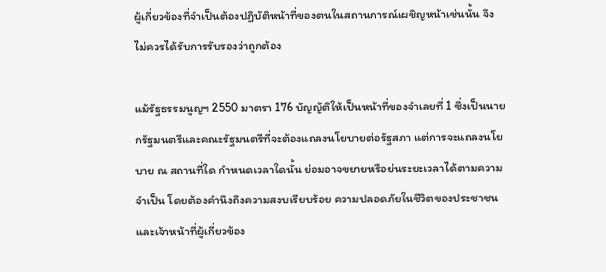ผู้เกี่ยวข้องที่จำเป็นต้องปฏิบัติหน้าที่ของตนในสถานการณ์เผชิญหน้าเช่นนั้น จึงไม่ควรได้รับการรับรองว่าถูกต้อง

แม้รัฐธรรมนูญฯ 2550 มาตรา 176 บัญญัติให้เป็นหน้าที่ของจำเลยที่ 1 ซึ่งเป็นนายกรัฐมนตรีและคณะรัฐมนตรีที่จะต้องแถลงนโยบายต่อรัฐสภา แต่การจะแถลงนโยบาย ณ สถานที่ใด กำหนดเวลาใดนั้น ย่อมอาจขยายหรือย่นระยะเวลาได้ตามความจำเป็น โดยต้องคำนึงถึงความสงบเรียบร้อย ความปลอดภัยในชีวิตของประชาชนและเจ้าหน้าที่ผู้เกี่ยวข้อง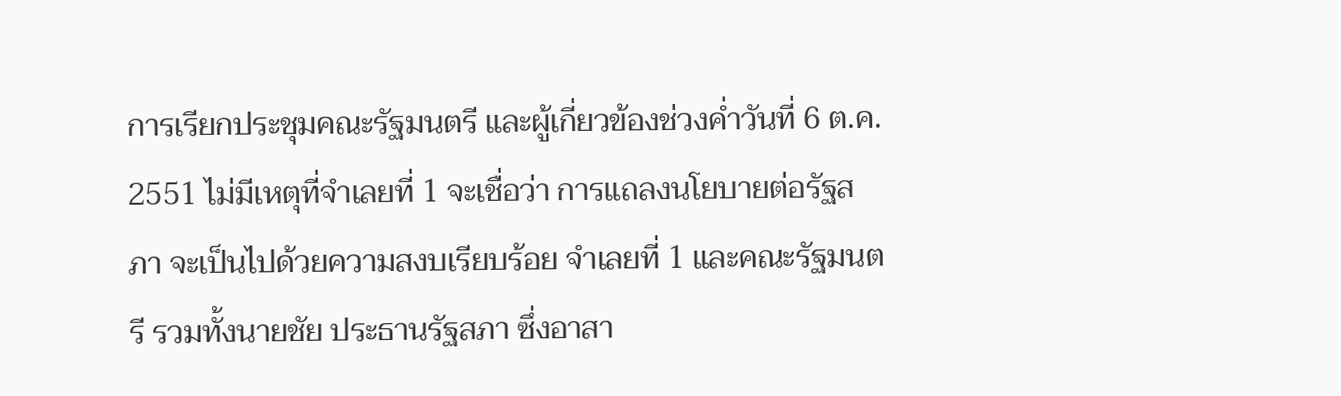การเรียกประชุมคณะรัฐมนตรี และผู้เกี่ยวข้องช่วงค่ำวันที่ 6 ต.ค. 2551 ไม่มีเหตุที่จำเลยที่ 1 จะเชื่อว่า การแถลงนโยบายต่อรัฐสภา จะเป็นไปด้วยความสงบเรียบร้อย จำเลยที่ 1 และคณะรัฐมนตรี รวมทั้งนายชัย ประธานรัฐสภา ซึ่งอาสา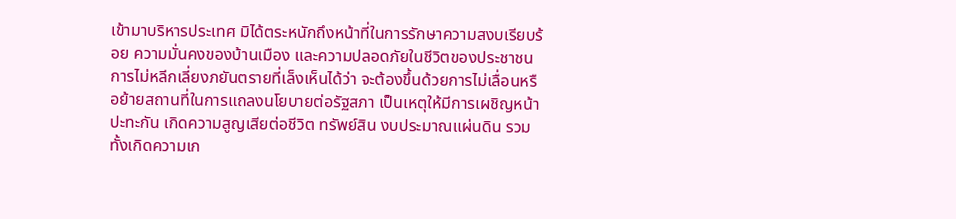เข้ามาบริหารประเทศ มิได้ตระหนักถึงหน้าที่ในการรักษาความสงบเรียบร้อย ความมั่นคงของบ้านเมือง และความปลอดภัยในชีวิตของประชาชน การไม่หลีกเลี่ยงภยันตรายที่เล็งเห็นได้ว่า จะต้องขึ้นด้วยการไม่เลื่อนหรือย้ายสถานที่ในการแถลงนโยบายต่อรัฐสภา เป็นเหตุให้มีการเผชิญหน้า ปะทะกัน เกิดความสูญเสียต่อชีวิต ทรัพย์สิน งบประมาณแผ่นดิน รวมทั้งเกิดความเก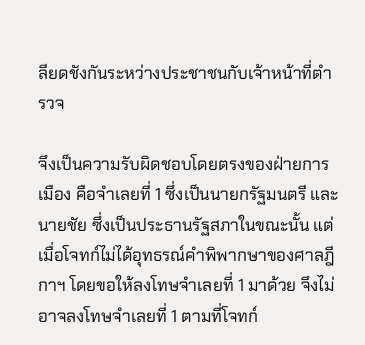ลียดชังกันระหว่างประชาชนกับเจ้าหน้าที่ตำรวจ

จึงเป็นความรับผิดชอบโดยตรงของฝ่ายการเมือง คือจำเลยที่ 1 ซึ่งเป็นนายกรัฐมนตรี และนายชัย ซึ่งเป็นประธานรัฐสภาในขณะนั้น แต่เมื่อโจทก์ไม่ได้อุทธรณ์คำพิพากษาของศาลฎีกาฯ โดยขอให้ลงโทษจำเลยที่ 1 มาด้วย จึงไม่อาจลงโทษจำเลยที่ 1 ตามที่โจทก์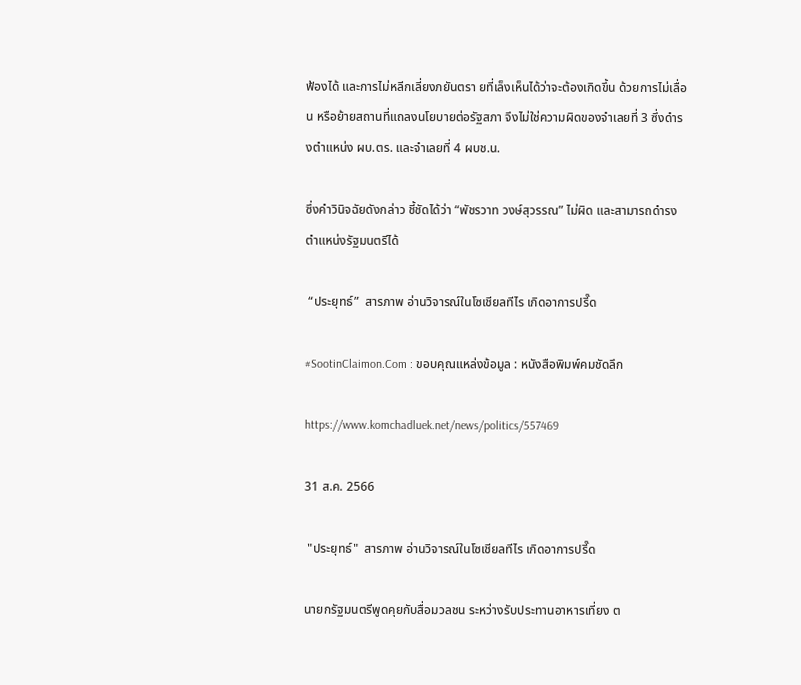ฟ้องได้ และการไม่หลีกเลี่ยงภยันตรา ยที่เล็งเห็นได้ว่าจะต้องเกิดขึ้น ด้วยการไม่เลื่อน หรือย้ายสถานที่แถลงนโยบายต่อรัฐสภา จึงไม่ใช่ความผิดของจำเลยที่ 3 ซึ่งดำรงตำแหน่ง ผบ.ตร. และจำเลยที่ 4 ผบช.น.

ซึ่งคำวินิจฉัยดังกล่าว ชี้ชัดได้ว่า “พัชรวาท วงษ์สุวรรณ” ไม่ผิด และสามารถดำรงตำแหน่งรัฐมนตรีได้

 “ประยุทธ์”  สารภาพ อ่านวิจารณ์ในโซเชียลทีไร เกิดอาการปรี๊ด

#SootinClaimon.Com : ขอบคุณแหล่งข้อมูล : หนังสือพิมพ์คมชัดลึก

https://www.komchadluek.net/news/politics/557469

31 ส.ค. 2566

 "ประยุทธ์"  สารภาพ อ่านวิจารณ์ในโซเชียลทีไร เกิดอาการปรี๊ด

นายกรัฐมนตรีพูดคุยกับสื่อมวลชน ระหว่างรับประทานอาหารเที่ยง ต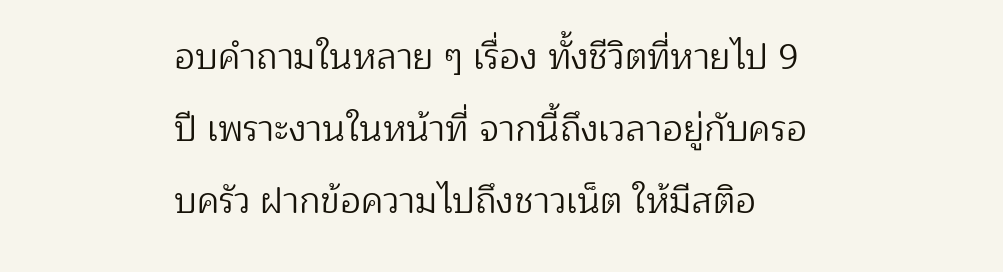อบคำถามในหลาย ๆ เรื่อง ทั้งชีวิตที่หายไป 9 ปี เพราะงานในหน้าที่ จากนี้ถึงเวลาอยู่กับครอบครัว ฝากข้อความไปถึงชาวเน็ต ให้มีสติอ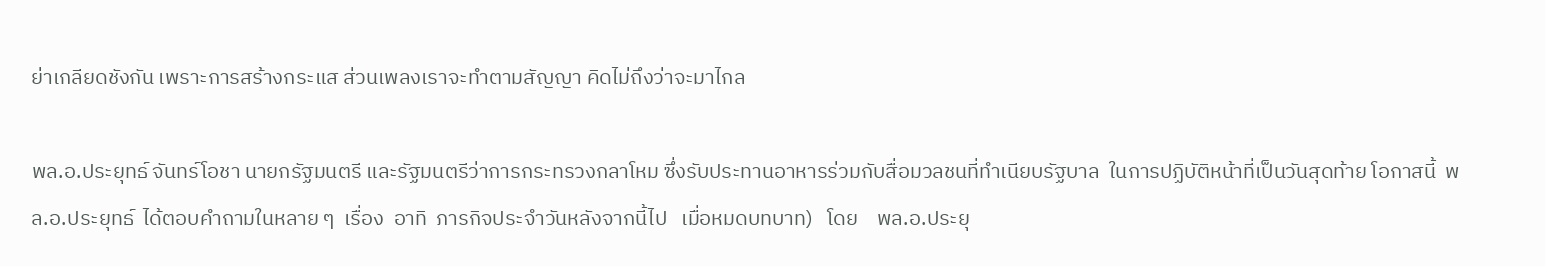ย่าเกลียดชังกัน เพราะการสร้างกระแส ส่วนเพลงเราจะทำตามสัญญา คิดไม่ถึงว่าจะมาไกล

พล.อ.ประยุทธ์ จันทร์โอชา นายกรัฐมนตรี และรัฐมนตรีว่าการกระทรวงกลาโหม ซึ่งรับประทานอาหารร่วมกับสื่อมวลชนที่ทำเนียบรัฐบาล  ในการปฏิบัติหน้าที่เป็นวันสุดท้าย โอกาสนี้  พล.อ.ประยุทธ์  ได้ตอบคำถามในหลาย ๆ  เรื่อง  อาทิ  ภารกิจประจำวันหลังจากนี้ไป   เมื่อหมดบทบาท)   โดย    พล.อ.ประยุ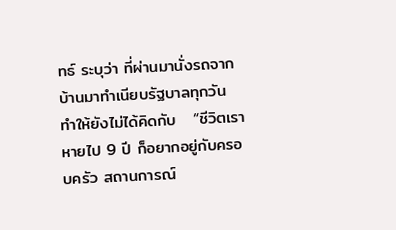ทธ์ ระบุว่า ที่ผ่านมานั่งรถจากบ้านมาทำเนียบรัฐบาลทุกวัน  ทำให้ยังไม่ได้คิดกับ   “ชีวิตเราหายไป 9 ปี ก็อยากอยู่กับครอบครัว สถานการณ์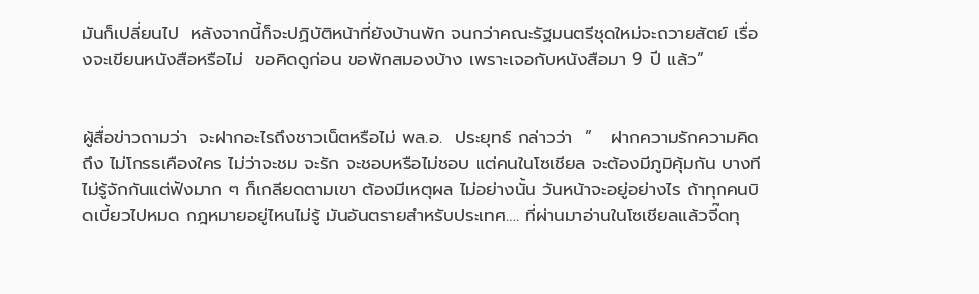มันก็เปลี่ยนไป  หลังจากนี้ก็จะปฏิบัติหน้าที่ยังบ้านพัก จนกว่าคณะรัฐมนตรีชุดใหม่จะถวายสัตย์ เรื่องจะเขียนหนังสือหรือไม่  ขอคิดดูก่อน ขอพักสมองบ้าง เพราะเจอกับหนังสือมา 9 ปี แล้ว”


ผู้สื่อข่าวถามว่า  จะฝากอะไรถึงชาวเน็ตหรือไม่ พล.อ.  ประยุทธ์ กล่าวว่า  ”   ฝากความรักความคิดถึง ไม่โกรธเคืองใคร ไม่ว่าจะชม จะรัก จะชอบหรือไม่ชอบ แต่คนในโซเชียล จะต้องมีภูมิคุ้มกัน บางทีไม่รู้จักกันแต่ฟังมาก ๆ ก็เกลียดตามเขา ต้องมีเหตุผล ไม่อย่างนั้น วันหน้าจะอยู่อย่างไร ถ้าทุกคนบิดเบี้ยวไปหมด กฎหมายอยู่ไหนไม่รู้ มันอันตรายสำหรับประเทศ…. ที่ผ่านมาอ่านในโซเชียลแล้วจี๊ดทุ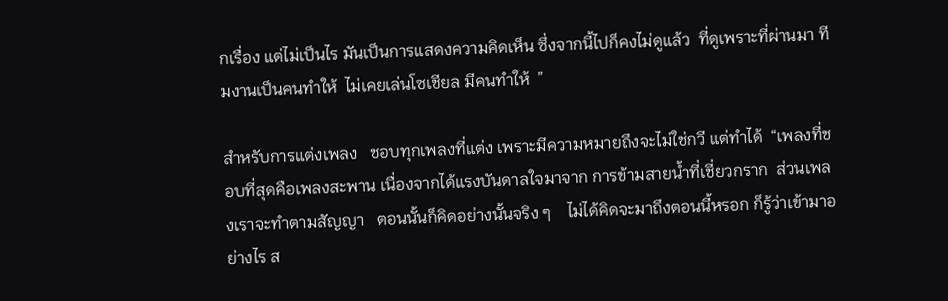กเรื่อง แต่ไม่เป็นไร มันเป็นการแสดงความคิดเห็น ซึ่งจากนี้ไปก็คงไม่ดูแล้ว  ที่ดูเพราะที่ผ่านมา ทีมงานเป็นคนทำให้  ไม่เคยเล่นโซเชียล มีคนทำให้  ”

สำหรับการแต่งเพลง   ชอบทุกเพลงที่แต่ง เพราะมีความหมายถึงจะไม่ใช่กวี แต่ทำได้  “เพลงที่ชอบที่สุดคือเพลงสะพาน เนื่องจากได้แรงบันดาลใจมาจาก การข้ามสายน้ำที่เชี่ยวกราก  ส่วนเพลงเราจะทำตามสัญญา   ตอนนั้นก็คิดอย่างนั้นจริง ๆ    ไม่ได้คิดจะมาถึงตอนนี้หรอก ก็รู้ว่าเข้ามาอย่างไร ส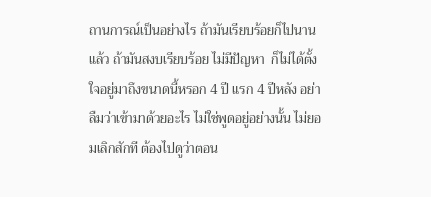ถานการณ์เป็นอย่างไร ถ้ามันเรียบร้อยก็ไปนานแล้ว ถ้ามันสงบเรียบร้อย ไม่มีปัญหา  ก็ไม่ได้ตั้งใจอยู่มาถึงขนาดนี้หรอก 4 ปี แรก 4 ปีหลัง อย่าลืมว่าเข้ามาด้วยอะไร ไม่ใช่พูดอยู่อย่างนั้น ไม่ยอมเลิกสักที ต้องไปดูว่าตอน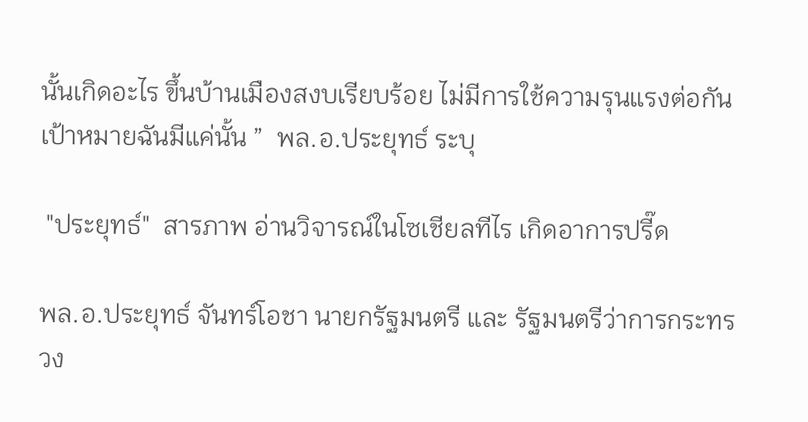นั้นเกิดอะไร ขึ้นบ้านเมืองสงบเรียบร้อย ไม่มีการใช้ความรุนแรงต่อกัน เป้าหมายฉันมีแค่นั้น ”  พล.อ.ประยุทธ์ ระบุ

 "ประยุทธ์"  สารภาพ อ่านวิจารณ์ในโซเชียลทีไร เกิดอาการปรี๊ด

พล.อ.ประยุทธ์ จันทร์โอชา นายกรัฐมนตรี และ รัฐมนตรีว่าการกระทรวง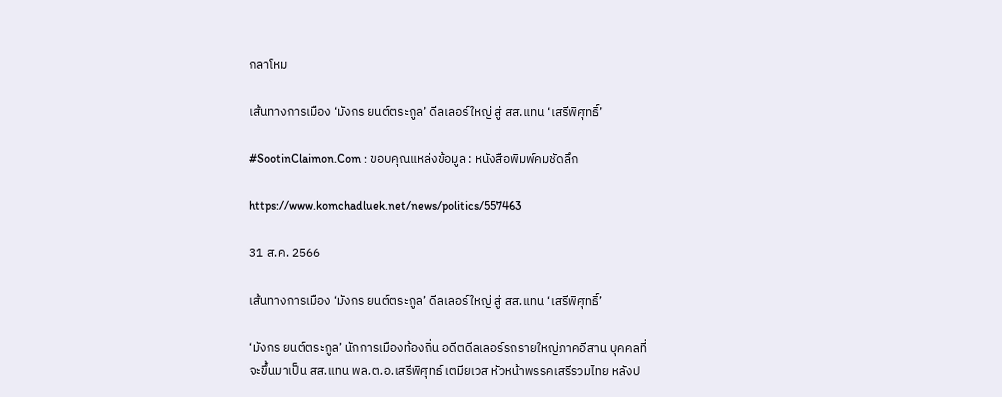กลาโหม

เส้นทางการเมือง ‘มังกร ยนต์ตระกูล’ ดีลเลอร์ใหญ่ สู่ สส.แทน ‘เสรีพิศุทธิ์’

#SootinClaimon.Com : ขอบคุณแหล่งข้อมูล : หนังสือพิมพ์คมชัดลึก

https://www.komchadluek.net/news/politics/557463

31 ส.ค. 2566

เส้นทางการเมือง ‘มังกร ยนต์ตระกูล’ ดีลเลอร์ใหญ่ สู่ สส.แทน ‘เสรีพิศุทธิ์’

‘มังกร ยนต์ตระกูล’ นักการเมืองท้องถิ่น อดีตดีลเลอร์รถรายใหญ่ภาคอีสาน บุคคลที่จะขึ้นมาเป็น สส.แทน พล.ต.อ.เสรีพิศุทธ์ เตมียเวส หัวหน้าพรรคเสรีรวมไทย หลังป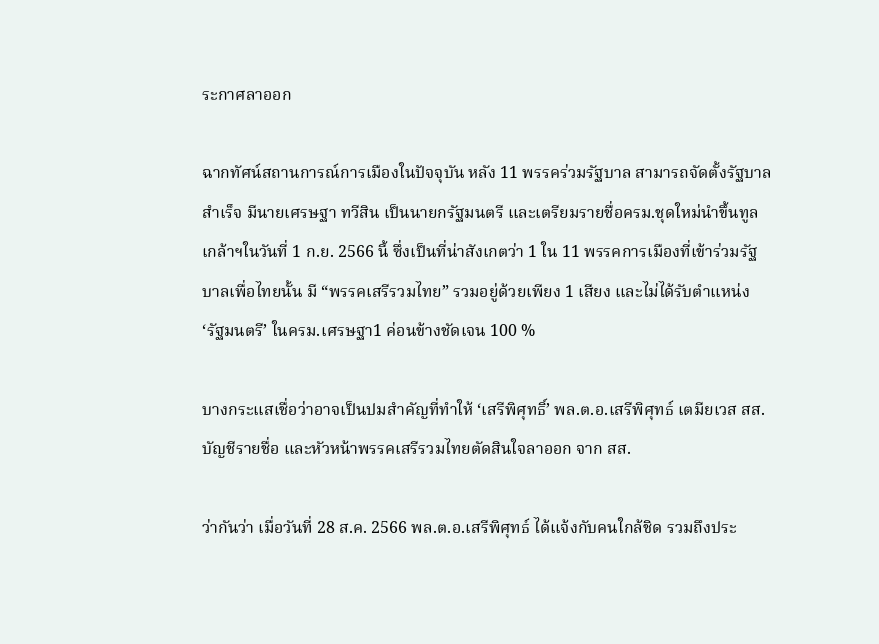ระกาศลาออก

ฉากทัศน์สถานการณ์การเมืองในปัจจุบัน หลัง 11 พรรคร่วมรัฐบาล สามารถจัดตั้งรัฐบาลสำเร็จ มีนายเศรษฐา ทวีสิน เป็นนายกรัฐมนตรี และเตรียมรายชื่อครม.ชุดใหม่นำขึ้นทูลเกล้าฯในวันที่ 1 ก.ย. 2566 นี้ ซึ่งเป็นที่น่าสังเกตว่า 1 ใน 11 พรรคการเมืองที่เข้าร่วมรัฐบาลเพื่อไทยนั้น มี “พรรคเสรีรวมไทย” รวมอยู่ด้วยเพียง 1 เสียง และไม่ได้รับตำแหน่ง ‘รัฐมนตรี’ ในครม.เศรษฐา1 ค่อนข้างชัดเจน 100 %

บางกระแสเชื่อว่าอาจเป็นปมสำคัญที่ทำให้ ‘เสรีพิศุทธิ์’ พล.ต.อ.เสรีพิศุทธ์ เตมียเวส สส.บัญชีรายชื่อ และหัวหน้าพรรคเสรีรวมไทยตัดสินใจลาออก จาก สส.

ว่ากันว่า เมื่อวันที่ 28 ส.ค. 2566 พล.ต.อ.เสรีพิศุทธ์ ได้แจ้งกับคนใกล้ชิด รวมถึงประ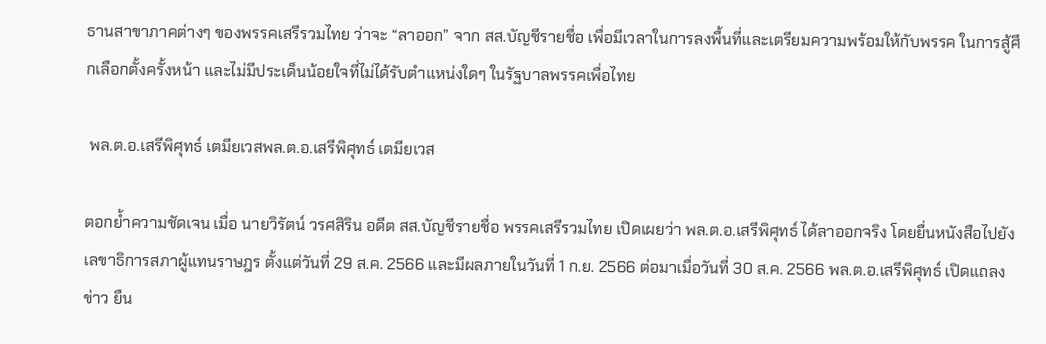ธานสาขาภาคต่างๆ ของพรรคเสรีรวมไทย ว่าจะ “ลาออก” จาก สส.บัญชีรายชื่อ เพื่อมีเวลาในการลงพื้นที่และเตรียมความพร้อมให้กับพรรค ในการสู้ศึกเลือกตั้งครั้งหน้า และไม่มีประเด็นน้อยใจที่ไม่ได้รับตำแหน่งใดๆ ในรัฐบาลพรรคเพื่อไทย

 พล.ต.อ.เสรีพิศุทธ์ เตมียเวสพล.ต.อ.เสรีพิศุทธ์ เตมียเวส

ตอกย้ำความชัดเจน เมื่อ นายวิรัตน์ วรศสิริน อดีต สส.บัญชีรายชื่อ พรรคเสรีรวมไทย เปิดเผยว่า พล.ต.อ.เสรีพิศุทธ์ ได้ลาออกจริง โดยยื่นหนังสือไปยัง เลขาธิการสภาผู้แทนราษฎร ตั้งแต่วันที่ 29 ส.ค. 2566 และมีผลภายในวันที่ 1 ก.ย. 2566 ต่อมาเมื่อวันที่ 30 ส.ค. 2566 พล.ต.อ.เสรีพิศุทธ์ เปิดแถลงข่าว ยืน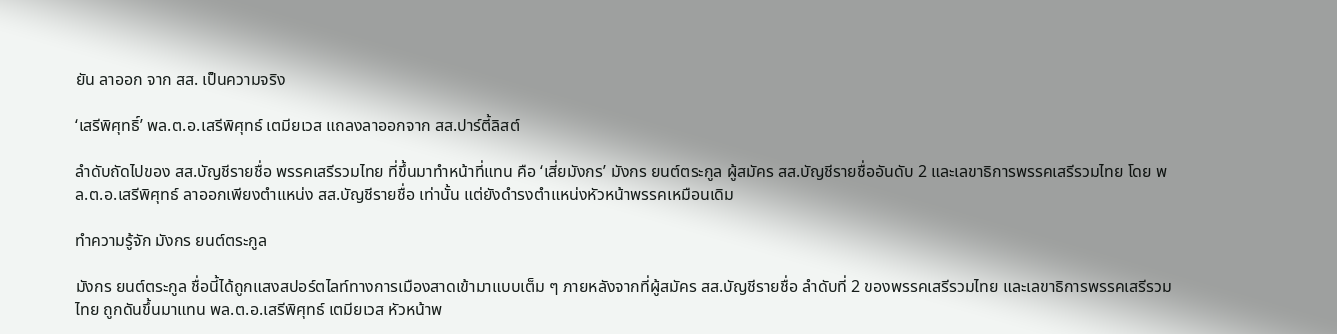ยัน ลาออก จาก สส. เป็นความจริง

‘เสรีพิศุทธิ์’ พล.ต.อ.เสรีพิศุทธ์ เตมียเวส แถลงลาออกจาก สส.ปาร์ตี้ลิสต์

ลำดับถัดไปของ สส.บัญชีรายชื่อ พรรคเสรีรวมไทย ที่ขึ้นมาทำหน้าที่แทน คือ ‘เสี่ยมังกร’ มังกร ยนต์ตระกูล ผู้สมัคร สส.บัญชีรายชื่ออันดับ 2 และเลขาธิการพรรคเสรีรวมไทย โดย พล.ต.อ.เสรีพิศุทธ์ ลาออกเพียงตำแหน่ง สส.บัญชีรายชื่อ เท่านั้น แต่ยังดำรงตำแหน่งหัวหน้าพรรคเหมือนเดิม

ทำความรู้จัก มังกร ยนต์ตระกูล

มังกร ยนต์ตระกูล ชื่อนี้ได้ถูกแสงสปอร์ตไลท์ทางการเมืองสาดเข้ามาแบบเต็ม ๆ ภายหลังจากที่ผู้สมัคร สส.บัญชีรายชื่อ ลำดับที่ 2 ของพรรคเสรีรวมไทย และเลขาธิการพรรคเสรีรวมไทย ถูกดันขึ้นมาแทน พล.ต.อ.เสรีพิศุทธ์ เตมียเวส หัวหน้าพ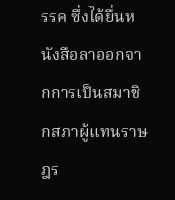รรค ซึ่งได้ยื่นหนังสือลาออกจากการเป็นสมาชิกสภาผู้แทนราษฎร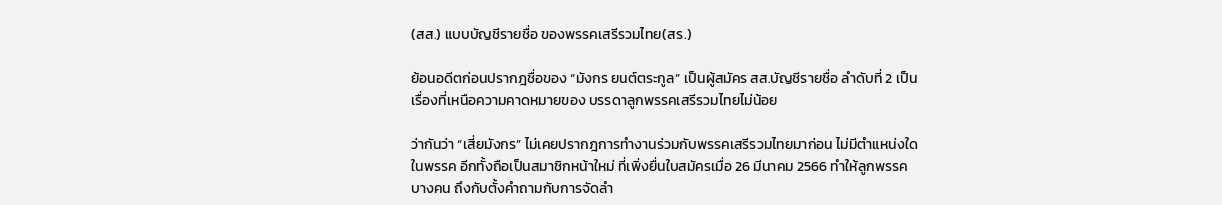(สส.) แบบบัญชีรายชื่อ ของพรรคเสรีรวมไทย(สร.)

ย้อนอดีตก่อนปรากฎชื่อของ “มังกร ยนต์ตระกูล” เป็นผู้สมัคร สส.บัญชีรายชื่อ ลำดับที่ 2 เป็นเรื่องที่เหนือความคาดหมายของ บรรดาลูกพรรคเสรีรวมไทยไม่น้อย

ว่ากันว่า “เสี่ยมังกร” ไม่เคยปรากฎการทำงานร่วมกับพรรคเสรีรวมไทยมาก่อน ไม่มีตำแหน่งใดในพรรค อีกทั้งถือเป็นสมาชิกหน้าใหม่ ที่เพิ่งยื่นใบสมัครเมื่อ 26 มีนาคม 2566 ทำให้ลูกพรรคบางคน ถึงกับตั้งคำถามกับการจัดลำ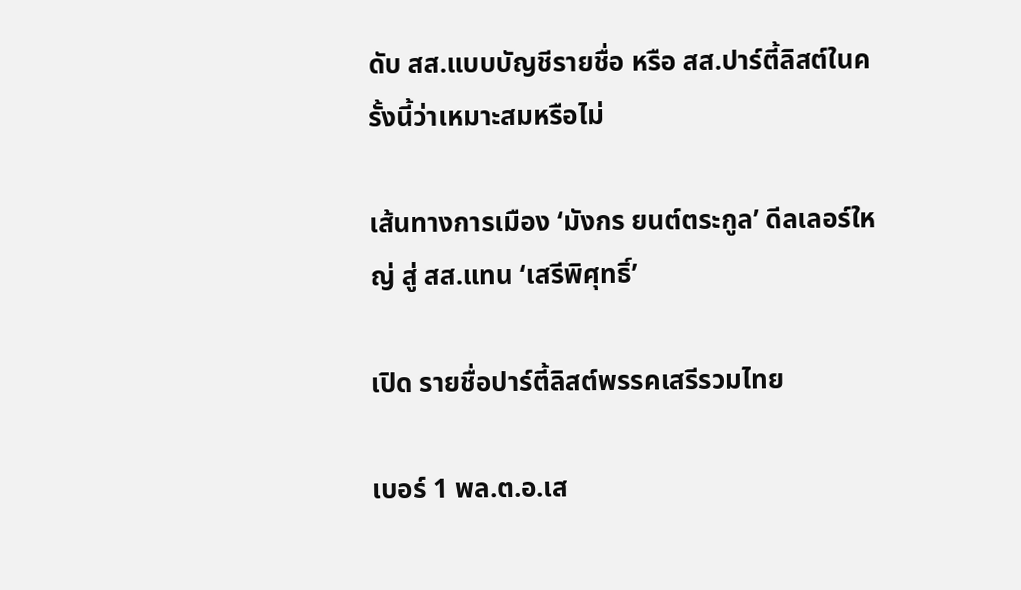ดับ สส.แบบบัญชีรายชื่อ หรือ สส.ปาร์ตี้ลิสต์ในครั้งนี้ว่าเหมาะสมหรือไม่

เส้นทางการเมือง ‘มังกร ยนต์ตระกูล’ ดีลเลอร์ใหญ่ สู่ สส.แทน ‘เสรีพิศุทธิ์’

เปิด รายชื่อปาร์ตี้ลิสต์พรรคเสรีรวมไทย

เบอร์ 1 พล.ต.อ.เส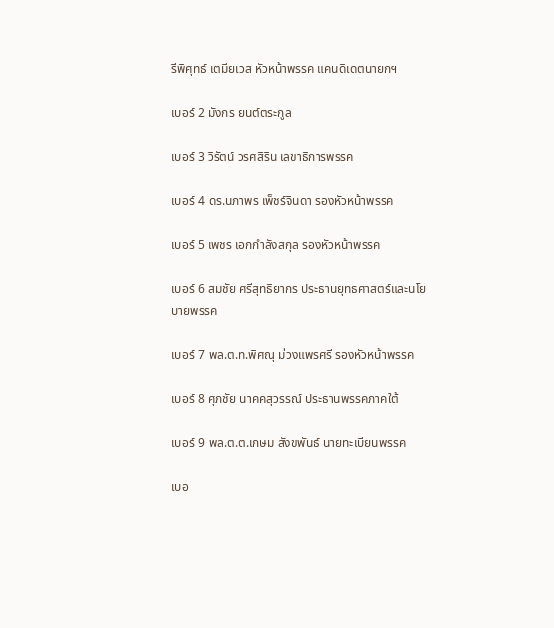รีพิศุทธ์ เตมียเวส หัวหน้าพรรค แคนดิเดตนายกฯ

เบอร์ 2 มังกร ยนต์ตระกูล

เบอร์ 3 วิรัตน์ วรศสิริน เลขาธิการพรรค

เบอร์ 4 ดร.นภาพร เพ็ชร์จินดา รองหัวหน้าพรรค

เบอร์ 5 เพชร เอกกำลังสกุล รองหัวหน้าพรรค

เบอร์ 6 สมชัย ศรีสุทธิยากร ประธานยุทธศาสตร์และนโยบายพรรค

เบอร์ 7 พล.ต.ท.พิศณุ ม่วงแพรศรี รองหัวหน้าพรรค

เบอร์ 8 ศุภชัย นาคคสุวรรณ์ ประธานพรรคภาคใต้

เบอร์ 9 พล.ต.ต.เกษม สังขพันธ์ นายทะเบียนพรรค

เบอ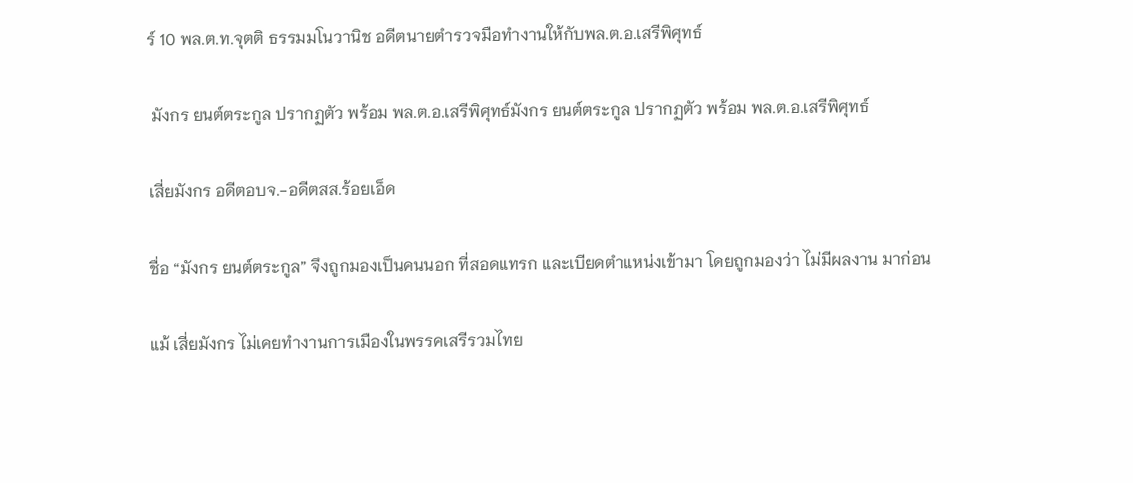ร์ 10 พล.ต.ท.จุตติ ธรรมมโนวานิช อดีตนายตำรวจมือทำงานให้กับพล.ต.อ.เสรีพิศุทธ์

 มังกร ยนต์ตระกูล ปรากฏตัว พร้อม พล.ต.อ.เสรีพิศุทธ์มังกร ยนต์ตระกูล ปรากฏตัว พร้อม พล.ต.อ.เสรีพิศุทธ์

เสี่ยมังกร อดีตอบจ.-อดีตสส.ร้อยเอ็ด

ชื่อ “มังกร ยนต์ตระกูล” จึงถูกมองเป็นคนนอก ที่สอดแทรก และเบียดตำแหน่งเข้ามา โดยถูกมองว่า ไม่มีผลงาน มาก่อน

แม้ เสี่ยมังกร ไม่เคยทำงานการเมืองในพรรคเสรีรวมไทย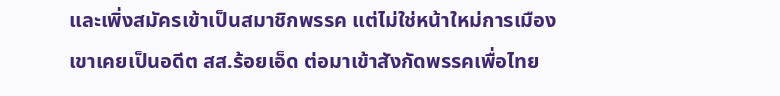และเพิ่งสมัครเข้าเป็นสมาชิกพรรค แต่ไม่ใช่หน้าใหม่การเมือง เขาเคยเป็นอดีต สส.ร้อยเอ็ด ต่อมาเข้าสังกัดพรรคเพื่อไทย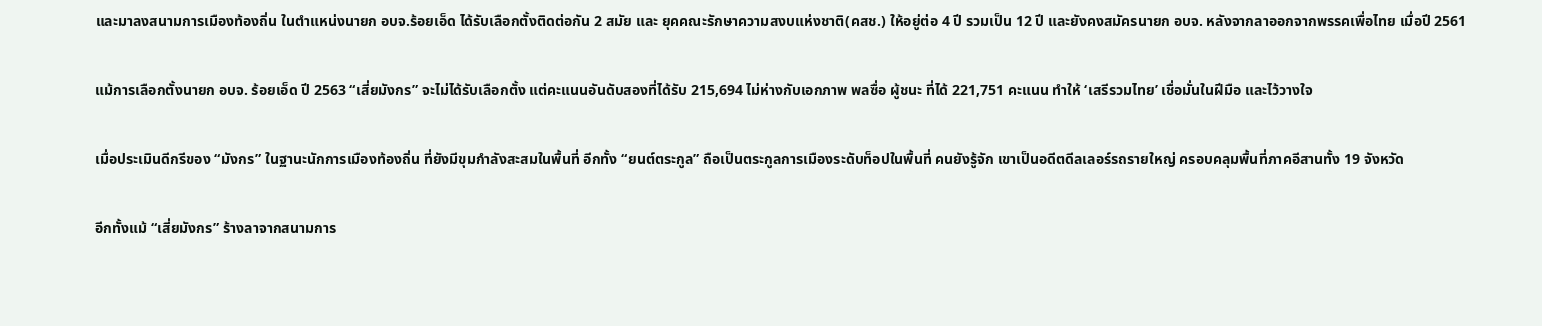และมาลงสนามการเมืองท้องถิ่น ในตำแหน่งนายก อบจ.ร้อยเอ็ด ได้รับเลือกตั้งติดต่อกัน 2 สมัย และ ยุคคณะรักษาความสงบแห่งชาติ(คสช.) ให้อยู่ต่อ 4 ปี รวมเป็น 12 ปี และยังคงสมัครนายก อบจ. หลังจากลาออกจากพรรคเพื่อไทย เมื่อปี 2561

แม้การเลือกตั้งนายก อบจ. ร้อยเอ็ด ปี 2563 “เสี่ยมังกร” จะไม่ได้รับเลือกตั้ง แต่คะแนนอันดับสองที่ได้รับ 215,694 ไม่ห่างกับเอกภาพ พลซื่อ ผู้ชนะ ที่ได้ 221,751 คะแนน ทำให้ ‘เสรีรวมไทย’ เชื่อมั่นในฝีมือ และไว้วางใจ

เมื่อประเมินดีกรีของ “มังกร” ในฐานะนักการเมืองท้องถิ่น ที่ยังมีขุมกำลังสะสมในพื้นที่ อีกทั้ง “ยนต์ตระกูล” ถือเป็นตระกูลการเมืองระดับท็อปในพื้นที่ คนยังรู้จัก เขาเป็นอดีตดีลเลอร์รถรายใหญ่ ครอบคลุมพื้นที่ภาคอีสานทั้ง 19 จังหวัด

อีกทั้งแม้ “เสี่ยมังกร” ร้างลาจากสนามการ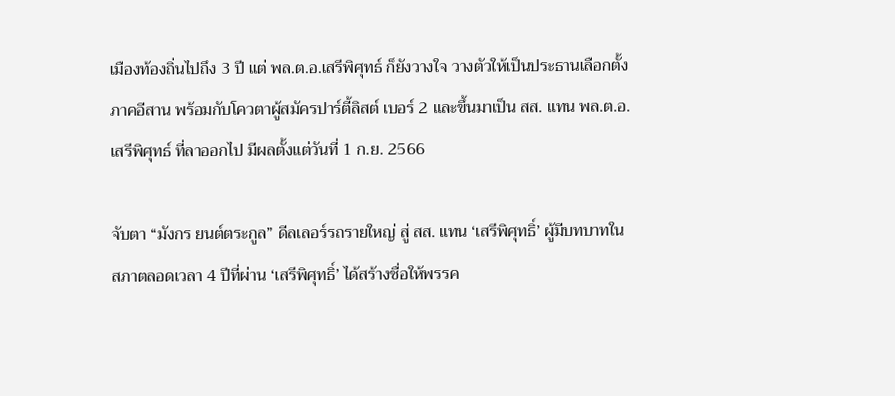เมืองท้องถิ่นไปถึง 3 ปี แต่ พล.ต.อ.เสรีพิศุทธ์ ก็ยังวางใจ วางตัวให้เป็นประธานเลือกตั้งภาคอีสาน พร้อมกับโควตาผู้สมัครปาร์ตี้ลิสต์ เบอร์ 2 และขึ้นมาเป็น สส. แทน พล.ต.อ.เสรีพิศุทธ์ ที่ลาออกไป มีผลตั้งแต่วันที่ 1 ก.ย. 2566

จับตา “มังกร ยนต์ตระกูล” ดีลเลอร์รถรายใหญ่ สู่ สส. แทน ‘เสรีพิศุทธิ์’ ผู้มีบทบาทในสภาตลอดเวลา 4 ปีที่ผ่าน ‘เสรีพิศุทธิ์’ ได้สร้างชื่อให้พรรค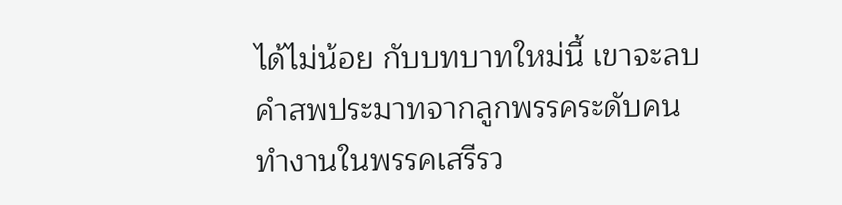ได้ไม่น้อย กับบทบาทใหม่นี้ เขาจะลบคำสพประมาทจากลูกพรรคระดับคนทำงานในพรรคเสรีรว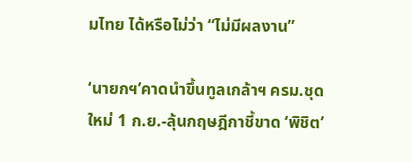มไทย ได้หรือไม่ว่า “ไม่มีผลงาน”

‘นายกฯ’คาดนำขึ้นทูลเกล้าฯ ครม.ชุดใหม่ 1 ก.ย.-ลุ้นกฤษฎีกาชี้ขาด ‘พิชิต’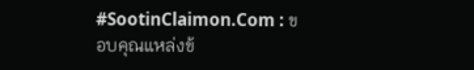#SootinClaimon.Com : ขอบคุณแหล่งข้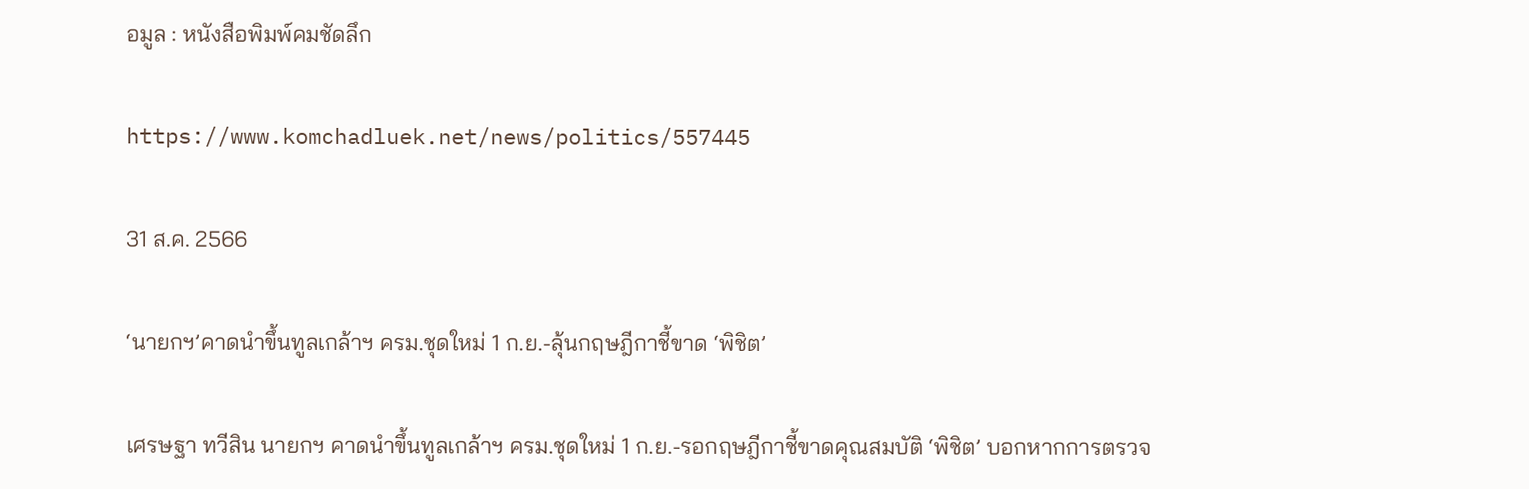อมูล : หนังสือพิมพ์คมชัดลึก

https://www.komchadluek.net/news/politics/557445

31 ส.ค. 2566

‘นายกฯ’คาดนำขึ้นทูลเกล้าฯ ครม.ชุดใหม่ 1 ก.ย.-ลุ้นกฤษฎีกาชี้ขาด ‘พิชิต’

เศรษฐา ทวีสิน นายกฯ คาดนำขึ้นทูลเกล้าฯ ครม.ชุดใหม่ 1 ก.ย.-รอกฤษฎีกาชี้ขาดคุณสมบัติ ‘พิชิต’ บอกหากการตรวจ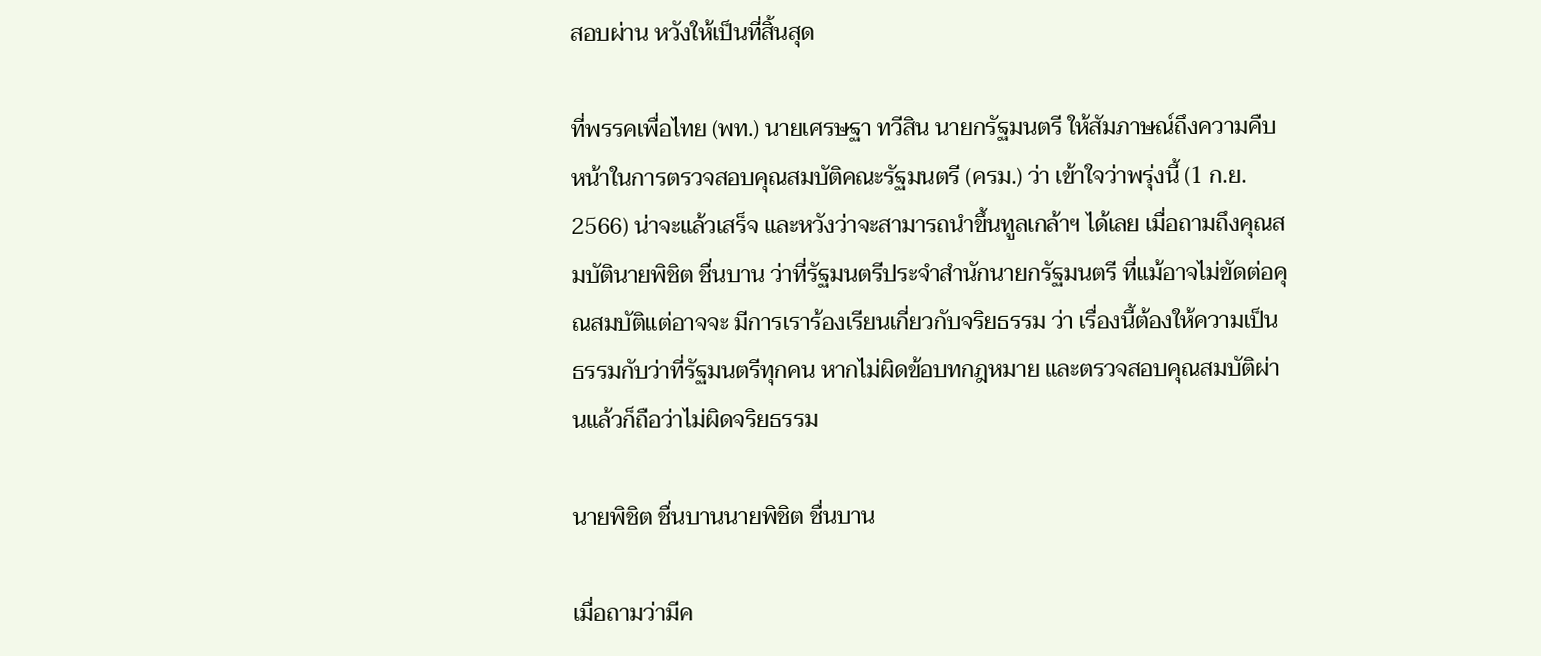สอบผ่าน หวังให้เป็นที่สิ้นสุด

ที่พรรคเพื่อไทย (พท.) นายเศรษฐา ทวีสิน นายกรัฐมนตรี ให้สัมภาษณ์ถึงความคืบหน้าในการตรวจสอบคุณสมบัติคณะรัฐมนตรี (ครม.) ว่า เข้าใจว่าพรุ่งนี้ (1 ก.ย. 2566) น่าจะแล้วเสร็จ และหวังว่าจะสามารถนำขึ้นทูลเกล้าฯ ได้เลย เมื่อถามถึงคุณสมบัตินายพิชิต ชื่นบาน ว่าที่รัฐมนตรีประจำสำนักนายกรัฐมนตรี ที่แม้อาจไม่ขัดต่อคุณสมบัติแต่อาจจะ มีการเราร้องเรียนเกี่ยวกับจริยธรรม ว่า เรื่องนี้ต้องให้ความเป็นธรรมกับว่าที่รัฐมนตรีทุกคน หากไม่ผิดข้อบทกฎหมาย และตรวจสอบคุณสมบัติผ่านแล้วก็ถือว่าไม่ผิดจริยธรรม

นายพิชิต ชื่นบานนายพิชิต ชื่นบาน

เมื่อถามว่ามีค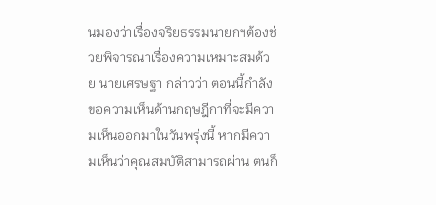นมองว่าเรื่องจริยธรรมนายกฯต้องช่วยพิจารณาเรื่องความเหมาะสมด้วย นายเศรษฐา กล่าวว่า ตอนนี้กำลังขอความเห็นด้านกฤษฎีกาที่จะมีความเห็นออกมาในวันพรุ่งนี้ หากมีความเห็นว่าคุณสมบัติสามารถผ่าน ตนก็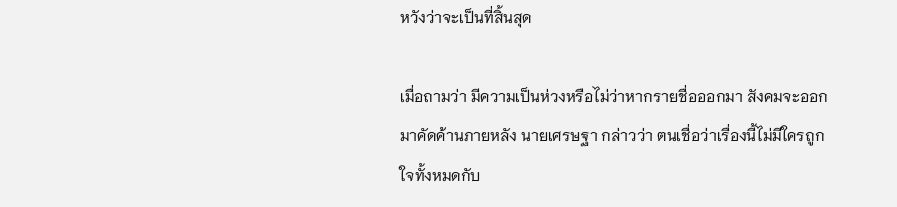หวังว่าจะเป็นที่สิ้นสุด

เมื่อถามว่า มีความเป็นห่วงหรือไม่ว่าหากรายชื่อออกมา สังคมจะออกมาคัดค้านภายหลัง นายเศรษฐา กล่าวว่า ตนเชื่อว่าเรื่องนี้ไม่มีใครถูกใจทั้งหมดกับ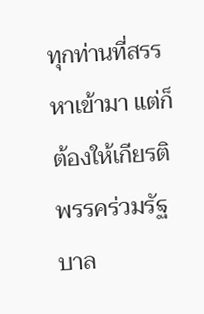ทุกท่านที่สรรหาเข้ามา แต่ก็ต้องให้เกียรติพรรคร่วมรัฐบาล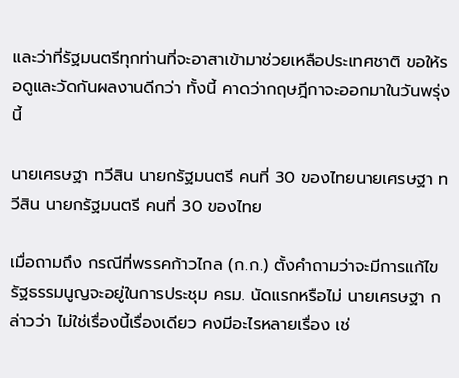และว่าที่รัฐมนตรีทุกท่านที่จะอาสาเข้ามาช่วยเหลือประเทศชาติ ขอให้รอดูและวัดกันผลงานดีกว่า ทั้งนี้ คาดว่ากฤษฎีกาจะออกมาในวันพรุ่งนี้

นายเศรษฐา ทวีสิน นายกรัฐมนตรี คนที่ 30 ของไทยนายเศรษฐา ทวีสิน นายกรัฐมนตรี คนที่ 30 ของไทย

เมื่อถามถึง กรณีที่พรรคก้าวไกล (ก.ก.) ตั้งคำถามว่าจะมีการแก้ไขรัฐธรรมนูญจะอยู่ในการประชุม ครม. นัดแรกหรือไม่ นายเศรษฐา กล่าวว่า ไม่ใช่เรื่องนี้เรื่องเดียว คงมีอะไรหลายเรื่อง เช่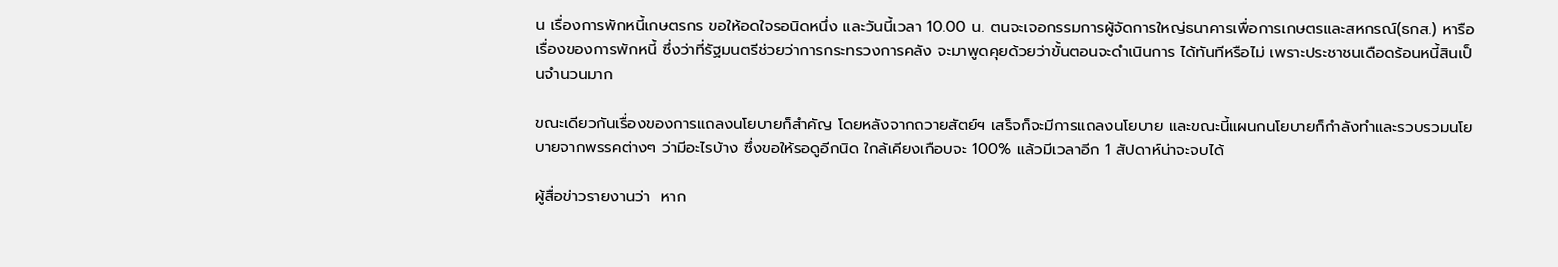น เรื่องการพักหนี้เกษตรกร ขอให้อดใจรอนิดหนึ่ง และวันนี้เวลา 10.00 น. ตนจะเจอกรรมการผู้จัดการใหญ่ธนาคารเพื่อการเกษตรและสหกรณ์(ธกส.) หารือเรื่องของการพักหนี้ ซึ่งว่าที่รัฐมนตรีช่วยว่าการกระทรวงการคลัง จะมาพูดคุยด้วยว่าขั้นตอนจะดำเนินการ ได้ทันทีหรือไม่ เพราะประชาชนเดือดร้อนหนี้สินเป็นจำนวนมาก

ขณะเดียวกันเรื่องของการแถลงนโยบายก็สำคัญ โดยหลังจากถวายสัตย์ฯ เสร็จก็จะมีการแถลงนโยบาย และขณะนี้แผนกนโยบายก็กำลังทำและรวบรวมนโยบายจากพรรคต่างๆ ว่ามีอะไรบ้าง ซึ่งขอให้รอดูอีกนิด ใกล้เคียงเกือบจะ 100% แล้วมีเวลาอีก 1 สัปดาห์น่าจะจบได้

ผู้สื่อข่าวรายงานว่า  หาก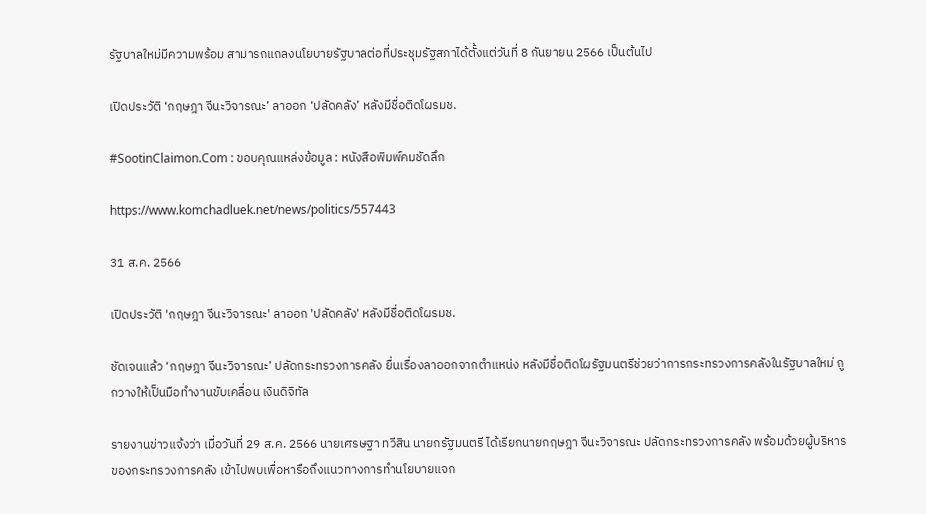รัฐบาลใหม่มีความพร้อม สามารถแถลงนโยบายรัฐบาลต่อที่ประชุมรัฐสภาได้ตั้งแต่วันที่ 8 กันยายน 2566 เป็นต้นไป

เปิดประวัติ ‘กฤษฎา จีนะวิจารณะ’ ลาออก ‘ปลัดคลัง’ หลังมีชื่อติดโผรมช.

#SootinClaimon.Com : ขอบคุณแหล่งข้อมูล : หนังสือพิมพ์คมชัดลึก

https://www.komchadluek.net/news/politics/557443

31 ส.ค. 2566

เปิดประวัติ 'กฤษฎา จีนะวิจารณะ' ลาออก 'ปลัดคลัง' หลังมีชื่อติดโผรมช.

ชัดเจนแล้ว ‘กฤษฎา จีนะวิจารณะ’ ปลัดกระทรวงการคลัง ยื่นเรื่องลาออกจากตำแหน่ง หลังมีชื่อติดโผรัฐมนตรีช่วยว่าการกระทรวงการคลังในรัฐบาลใหม่ ถูกวางให้เป็นมือทำงานขับเคลื่อน เงินดิจิทัล

รายงานข่าวแจ้งว่า เมื่อวันที่ 29 ส.ค. 2566 นายเศรษฐา ทวีสิน นายกรัฐมนตรี ได้เรียกนายกฤษฎา จีนะวิจารณะ ปลัดกระทรวงการคลัง พร้อมด้วยผู้บริหารของกระทรวงการคลัง เข้าไปพบเพื่อหารือถึงแนวทางการทำนโยบายแจก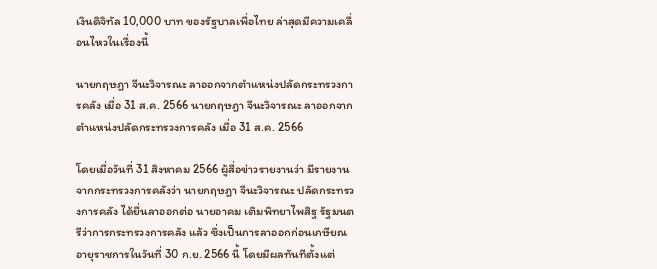เงินดิจิทัล 10,000 บาท ของรัฐบาลเพื่อไทย ล่าสุดมีความเคลื่อนไหวในเรื่องนี้

นายกฤษฎา จีนะวิจารณะ ลาออกจากตำแหน่งปลัดกระทรวงการคลัง เมื่อ 31 ส.ค. 2566 นายกฤษฎา จีนะวิจารณะ ลาออกจากตำแหน่งปลัดกระทรวงการคลัง เมื่อ 31 ส.ค. 2566

โดยเมื่อวันที่ 31 สิงหาคม 2566 ผู้สื่อข่าวรายงานว่า มีรายงานจากกระทรวงการคลังว่า นายกฤษฎา จีนะวิจารณะ ปลัดกระทรวงการคลัง ได้ยื่นลาออกต่อ นายอาคม เติมพิทยาไพสิฐ รัฐมนตรีว่าการกระทรวงการคลัง แล้ว ซึ่งเป็นการลาออกก่อนเกษียณอายุราชการในวันที่ 30 ก.ย. 2566 นี้ โดยมีผลทันทีตั้งแต่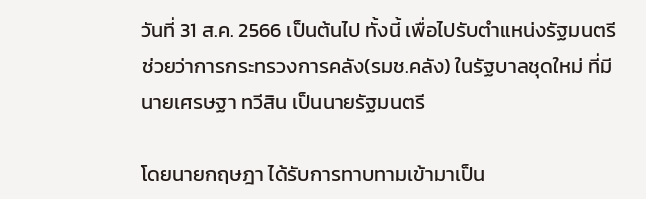วันที่ 31 ส.ค. 2566 เป็นต้นไป ทั้งนี้ เพื่อไปรับตำแหน่งรัฐมนตรีช่วยว่าการกระทรวงการคลัง(รมช.คลัง) ในรัฐบาลชุดใหม่ ที่มีนายเศรษฐา ทวีสิน เป็นนายรัฐมนตรี

โดยนายกฤษฎา ได้รับการทาบทามเข้ามาเป็น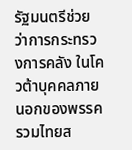รัฐมนตรีช่วยว่าการกระทรวงการคลัง ในโควต้าบุคคลภายนอกของพรรครวมไทยส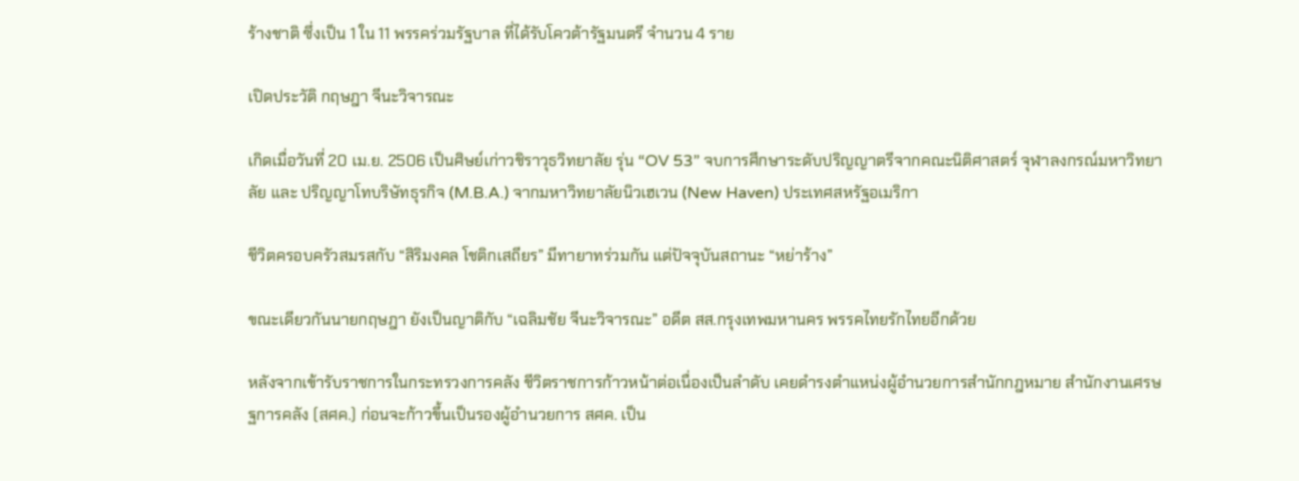ร้างชาติ ซึ่งเป็น 1 ใน 11 พรรคร่วมรัฐบาล ที่ได้รับโควต้ารัฐมนตรี จำนวน 4 ราย

เปิดประวัติ กฤษฎา จีนะวิจารณะ

เกิดเมื่อวันที่ 20 เม.ย. 2506 เป็นศิษย์เก่าวชิราวุธวิทยาลัย รุ่น “OV 53” จบการศึกษาระดับปริญญาตรีจากคณะนิติศาสตร์ จุฬาลงกรณ์มหาวิทยาลัย และ ปริญญาโทบริษัทธุรกิจ (M.B.A.) จากมหาวิทยาลัยนิวเฮเวน (New Haven) ประเทศสหรัฐอเมริกา

ชีวิตครอบครัวสมรสกับ “สิริมงคล โชติกเสถียร” มีทายาทร่วมกัน แต่ปัจจุบันสถานะ “หย่าร้าง”

ขณะเดียวกันนายกฤษฎา ยังเป็นญาติกับ “เฉลิมชัย จีนะวิจารณะ” อดีต สส.กรุงเทพมหานคร พรรคไทยรักไทยอีกด้วย

หลังจากเข้ารับราชการในกระทรวงการคลัง ชีวิตราชการก้าวหน้าต่อเนื่องเป็นลำดับ เคยดำรงตำแหน่งผู้อำนวยการสำนักกฎหมาย สำนักงานเศรษฐการคลัง (สศค.) ก่อนจะก้าวขึ้นเป็นรองผู้อำนวยการ สศค. เป็น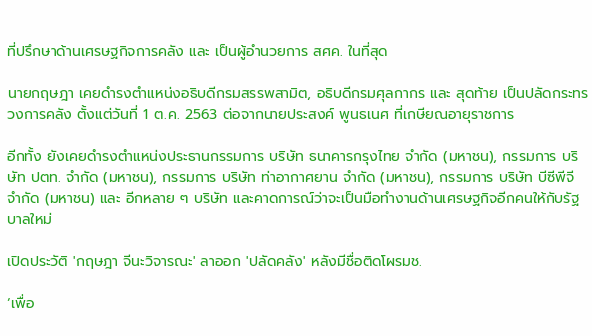ที่ปรึกษาด้านเศรษฐกิจการคลัง และ เป็นผู้อำนวยการ สศค. ในที่สุด

นายกฤษฎา เคยดำรงตำแหน่งอธิบดีกรมสรรพสามิต, อธิบดีกรมศุลกากร และ สุดท้าย เป็นปลัดกระทรวงการคลัง ตั้งแต่วันที่ 1 ต.ค. 2563 ต่อจากนายประสงค์ พูนธเนศ ที่เกษียณอายุราชการ

อีกทั้ง ยังเคยดำรงตำแหน่งประธานกรรมการ บริษัท ธนาคารกรุงไทย จำกัด (มหาชน), กรรมการ บริษัท ปตท. จำกัด (มหาชน), กรรมการ บริษัท ท่าอากาศยาน จำกัด (มหาชน), กรรมการ บริษัท บีซีพีจี จำกัด (มหาชน) และ อีกหลาย ๆ บริษัท และคาดการณ์ว่าจะเป็นมือทำงานด้านเศรษฐกิจอีกคนให้กับรัฐบาลใหม่

เปิดประวัติ 'กฤษฎา จีนะวิจารณะ' ลาออก 'ปลัดคลัง' หลังมีชื่อติดโผรมช.

‘เพื่อ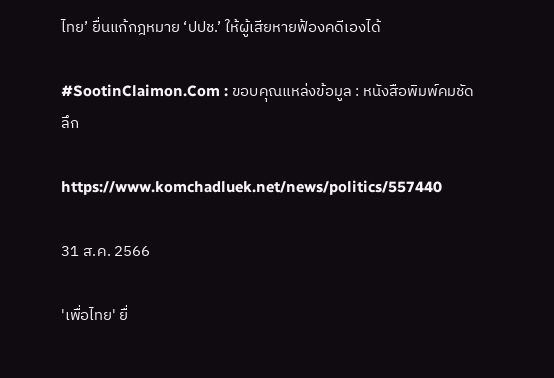ไทย’ ยื่นแก้กฎหมาย ‘ปปช.’ ให้ผู้เสียหายฟ้องคดีเองได้

#SootinClaimon.Com : ขอบคุณแหล่งข้อมูล : หนังสือพิมพ์คมชัดลึก

https://www.komchadluek.net/news/politics/557440

31 ส.ค. 2566

'เพื่อไทย' ยื่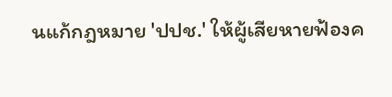นแก้กฎหมาย 'ปปช.' ให้ผู้เสียหายฟ้องค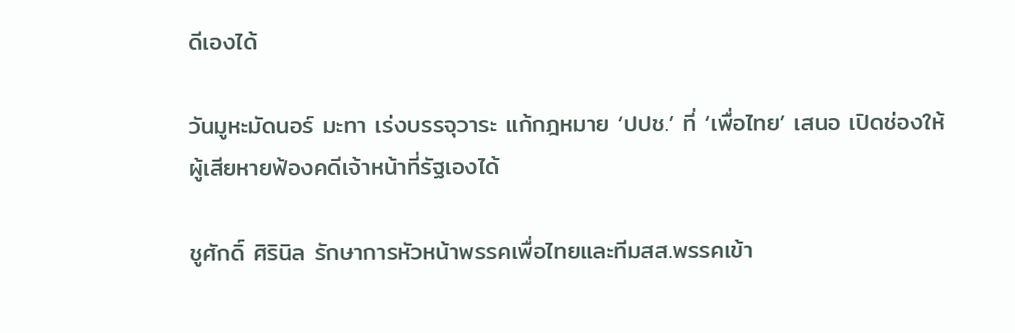ดีเองได้

วันมูหะมัดนอร์ มะทา เร่งบรรจุวาระ แก้กฎหมาย ‘ปปช.’ ที่ ‘เพื่อไทย’ เสนอ เปิดช่องให้ผู้เสียหายฟ้องคดีเจ้าหน้าที่รัฐเองได้

ชูศักดิ์ ศิรินิล รักษาการหัวหน้าพรรคเพื่อไทยและทีมสส.พรรคเข้า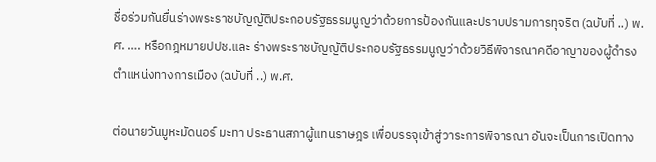ชื่อร่วมกันยื่นร่างพระราชบัญญัติประกอบรัฐธรรมนูญว่าด้วยการป้องกันและปราบปรามการทุจริต (ฉบับที่ ..) พ.ศ. …. หรือกฎหมายปปช.และ ร่างพระราชบัญญัติประกอบรัฐธรรมนูญว่าด้วยวิธีพิจารณาคดีอาญาของผู้ดำรงตำแหน่งทางการเมือง (ฉบับที่ ..) พ.ศ.

ต่อนายวันมูหะมัดนอร์ มะทา ประธานสภาผู้แทนราษฎร เพื่อบรรจุเข้าสู่วาระการพิจารณา อันจะเป็นการเปิดทาง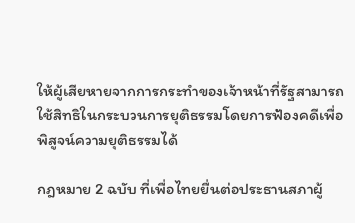ให้ผู้เสียหายจากการกระทำของเจ้าหน้าที่รัฐสามารถใช้สิทธิในกระบวนการยุติธรรมโดยการฟ้องคดีเพื่อพิสูจน์ความยุติธรรมได้

กฎหมาย 2 ฉบับ ที่เพื่อไทยยื่นต่อประธานสภาผู้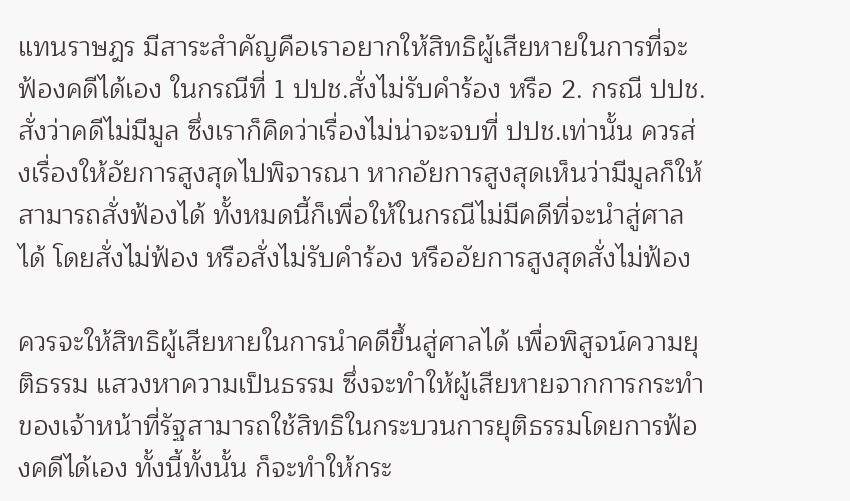แทนราษฎร มีสาระสำคัญคือเราอยากให้สิทธิผู้เสียหายในการที่จะฟ้องคดีได้เอง ในกรณีที่ 1 ปปช.สั่งไม่รับคำร้อง หรือ 2. กรณี ปปช.สั่งว่าคดีไม่มีมูล ซึ่งเราก็คิดว่าเรื่องไม่น่าจะจบที่ ปปช.เท่านั้น ควรส่งเรื่องให้อัยการสูงสุดไปพิจารณา หากอัยการสูงสุดเห็นว่ามีมูลก็ให้สามารถสั่งฟ้องได้ ทั้งหมดนี้ก็เพื่อให้ในกรณีไม่มีคดีที่จะนำสู่ศาลได้ โดยสั่งไม่ฟ้อง หรือสั่งไม่รับคำร้อง หรืออัยการสูงสุดสั่งไม่ฟ้อง

ควรจะให้สิทธิผู้เสียหายในการนำคดีขึ้นสู่ศาลได้ เพื่อพิสูจน์ความยุติธรรม แสวงหาความเป็นธรรม ซึ่งจะทำให้ผู้เสียหายจากการกระทำของเจ้าหน้าที่รัฐสามารถใช้สิทธิในกระบวนการยุติธรรมโดยการฟ้องคดีได้เอง ทั้งนี้ทั้งนั้น ก็จะทำให้กระ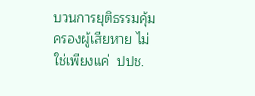บวนการยุติธรรมคุ้มครองผู้เสียหาย ไม่ใช่เพียงแค่  ปปช.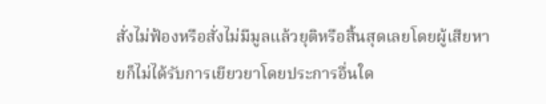สั่งไม่ฟ้องหรือสั่งไม่มีมูลแล้วยุติหรือสิ้นสุดเลยโดยผู้เสียหายก็ไม่ได้รับการเยียวยาโดยประการอื่นใด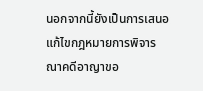นอกจากนี้ยังเป็นการเสนอแก้ไขกฎหมายการพิจารณาคดีอาญาขอ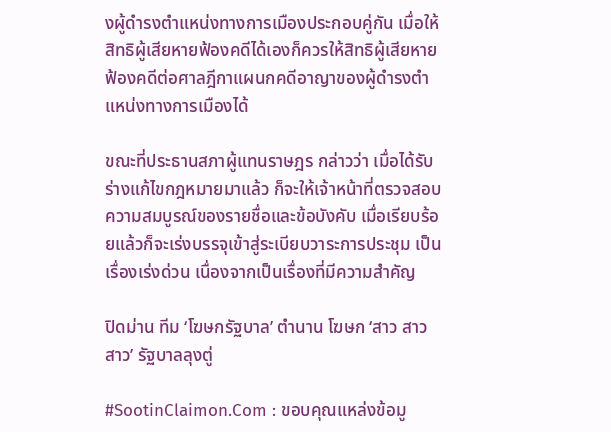งผู้ดำรงตำแหน่งทางการเมืองประกอบคู่กัน เมื่อให้สิทธิผู้เสียหายฟ้องคดีได้เองก็ควรให้สิทธิผู้เสียหายฟ้องคดีต่อศาลฎีกาแผนกคดีอาญาของผู้ดำรงตำแหน่งทางการเมืองได้

ขณะที่ประธานสภาผู้แทนราษฎร กล่าวว่า เมื่อได้รับร่างแก้ไขกฎหมายมาแล้ว ก็จะให้เจ้าหน้าที่ตรวจสอบความสมบูรณ์ของรายชื่อและข้อบังคับ เมื่อเรียบร้อยแล้วก็จะเร่งบรรจุเข้าสู่ระเบียบวาระการประชุม เป็นเรื่องเร่งด่วน เนื่องจากเป็นเรื่องที่มีความสำคัญ

ปิดม่าน ทีม ‘โฆษกรัฐบาล’ ตำนาน โฆษก ‘สาว สาว สาว’ รัฐบาลลุงตู่

#SootinClaimon.Com : ขอบคุณแหล่งข้อมู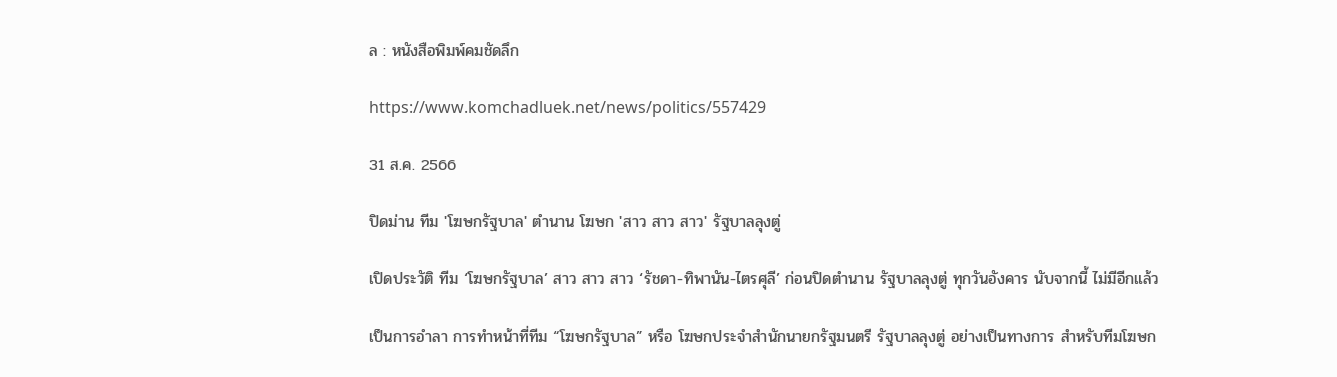ล : หนังสือพิมพ์คมชัดลึก

https://www.komchadluek.net/news/politics/557429

31 ส.ค. 2566

ปิดม่าน ทีม 'โฆษกรัฐบาล' ตำนาน โฆษก 'สาว สาว สาว' รัฐบาลลุงตู่

เปิดประวัติ ทีม ‘โฆษกรัฐบาล’ สาว สาว สาว ‘รัชดา-ทิพานัน-ไตรศุลี’ ก่อนปิดตำนาน รัฐบาลลุงตู่ ทุกวันอังคาร นับจากนี้ ไม่มีอีกแล้ว

เป็นการอำลา การทำหน้าที่ทีม “โฆษกรัฐบาล” หรือ โฆษกประจำสำนักนายกรัฐมนตรี รัฐบาลลุงตู่ อย่างเป็นทางการ สำหรับทีมโฆษก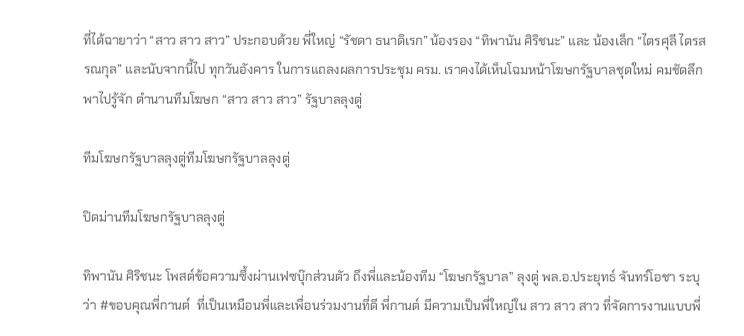ที่ได้ฉายาว่า “สาว สาว สาว” ประกอบด้วย พี่ใหญ่ “รัชดา ธนาดิเรก” น้องรอง “ทิพานัน ศิริชนะ” และ น้องเล็ก “ไตรศุลี ไตรสรณกุล” และนับจากนี้ไป ทุกวันอังคาร ในการแถลงผลการประชุม ครม. เราคงได้เห็นโฉมหน้าโฆษกรัฐบาลชุดใหม่ คมชัดลึก พาไปรู้จัก ตำนานทีมโฆษก “สาว สาว สาว” รัฐบาลลุงตู่

ทีมโฆษกรัฐบาลลุงตู่ทีมโฆษกรัฐบาลลุงตู่

ปิดม่านทีมโฆษกรัฐบาลลุงตู่

ทิพานัน ศิริชนะ โพสต์ข้อความซึ้งผ่านเฟซบุ๊กส่วนตัว ถึงพี่และน้องทีม “โฆษกรัฐบาล” ลุงตู่ พล.อ.ประยุทธ์ จันทร์โอชา ระบุว่า #ขอบคุณพี่กานต์  ที่เป็นเหมือนพี่และเพื่อนร่วมงานที่ดี พี่กานต์ มีความเป็นพี่ใหญ่ใน สาว สาว สาว ที่จัดการงานแบบพี่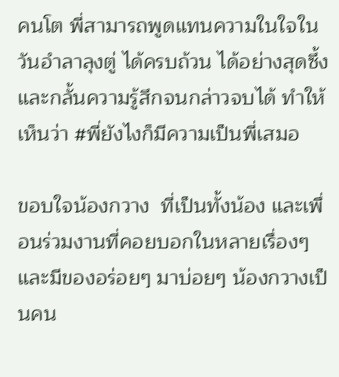คนโต พี่สามารถพูดแทนความในใจในวันอำลาลุงตู่ ได้ครบถ้วน ได้อย่างสุดซึ้ง และกลั้นความรู้สึกจนกล่าวจบได้ ทำให้เห็นว่า #พี่ยังไงก็มีความเป็นพี่เสมอ

ขอบใจน้องกวาง  ที่เป็นทั้งน้อง และเพื่อนร่วมงานที่คอยบอกในหลายเรื่องๆ  และมีของอร่อยๆ มาบ่อยๆ น้องกวางเป็นคน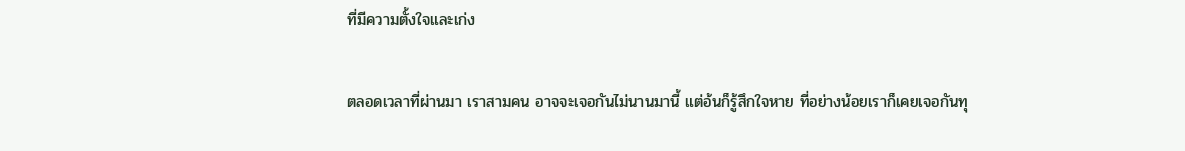ที่มีความตั้งใจและเก่ง

ตลอดเวลาที่ผ่านมา เราสามคน อาจจะเจอกันไม่นานมานี้ แต่อ้นก็รู้สึกใจหาย ที่อย่างน้อยเราก็เคยเจอกันทุ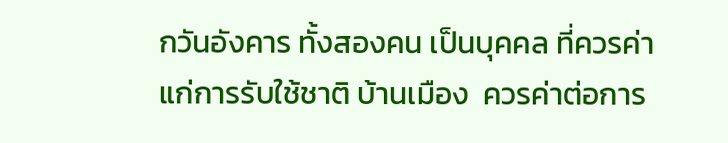กวันอังคาร ทั้งสองคน เป็นบุคคล ที่ควรค่าแก่การรับใช้ชาติ บ้านเมือง  ควรค่าต่อการ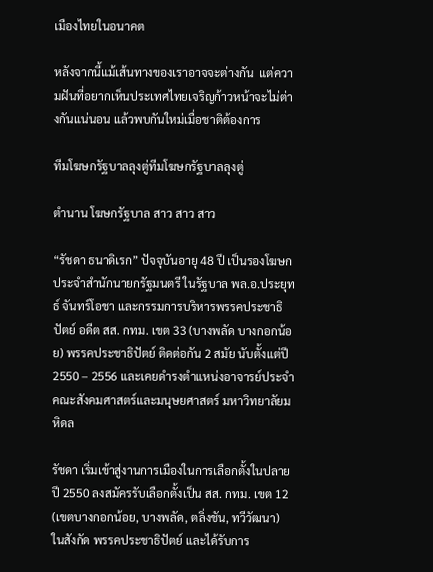เมืองไทยในอนาคต

หลังจากนี้แม้เส้นทางของเราอาจจะต่างกัน  แต่ความฝันที่อยากเห็นประเทศไทยเจริญก้าวหน้าจะไม่ต่างกันแน่นอน แล้วพบกันใหม่เมื่อชาติต้องการ

ทีมโฆษกรัฐบาลลุงตู่ทีมโฆษกรัฐบาลลุงตู่

ตำนาน โฆษกรัฐบาล สาว สาว สาว

“รัชดา ธนาดิเรก” ปัจจุบันอายุ 48 ปี เป็นรองโฆษกประจำสำนักนายกรัฐมนตรี ในรัฐบาล พล.อ.ประยุทธ์ จันทร์โอชา และกรรมการบริหารพรรคประชาธิปัตย์ อดีต สส. กทม. เขต 33 (บางพลัด บางกอกน้อย) พรรคประชาธิปัตย์ ติดต่อกัน 2 สมัย นับตั้งแต่ปี 2550 – 2556 และเคยดำรงตำแหน่งอาจารย์ประจำ คณะสังคมศาสตร์และมนุษยศาสตร์ มหาวิทยาลัยมหิดล

รัชดา เริ่มเข้าสู่งานการเมืองในการเลือกตั้งในปลายปี 2550 ลงสมัครรับเลือกตั้งเป็น สส. กทม. เขต 12 (เขตบางกอกน้อย, บางพลัด, ตลิ่งชัน, ทวีวัฒนา) ในสังกัด พรรคประชาธิปัตย์ และได้รับการ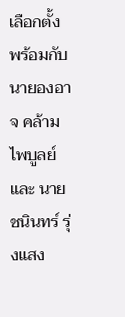เลือกตั้ง พร้อมกับ นายองอาจ คล้ามไพบูลย์ และ นายชนินทร์ รุ่งแสง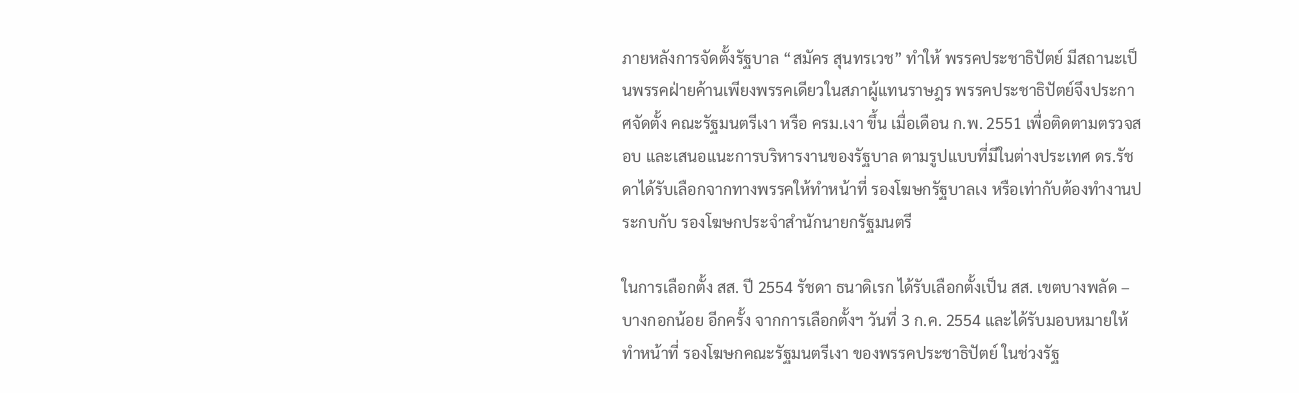ภายหลังการจัดตั้งรัฐบาล “สมัคร สุนทรเวช” ทำให้ พรรคประชาธิปัตย์ มีสถานะเป็นพรรคฝ่ายค้านเพียงพรรคเดียวในสภาผู้แทนราษฎร พรรคประชาธิปัตย์จึงประกาศจัดตั้ง คณะรัฐมนตรีเงา หรือ ครม.เงา ขึ้น เมื่อเดือน ก.พ. 2551 เพื่อติดตามตรวจสอบ และเสนอแนะการบริหารงานของรัฐบาล ตามรูปแบบที่มีในต่างประเทศ ดร.รัชดาได้รับเลือกจากทางพรรคให้ทำหน้าที่ รองโฆษกรัฐบาลเง หรือเท่ากับต้องทำงานประกบกับ รองโฆษกประจำสำนักนายกรัฐมนตรี

ในการเลือกตั้ง สส. ปี 2554 รัชดา ธนาดิเรก ได้รับเลือกตั้งเป็น สส. เขตบางพลัด – บางกอกน้อย อีกครั้ง จากการเลือกตั้งฯ วันที่ 3 ก.ค. 2554 และได้รับมอบหมายให้ทำหน้าที่ รองโฆษกคณะรัฐมนตรีเงา ของพรรคประชาธิปัตย์ ในช่วงรัฐ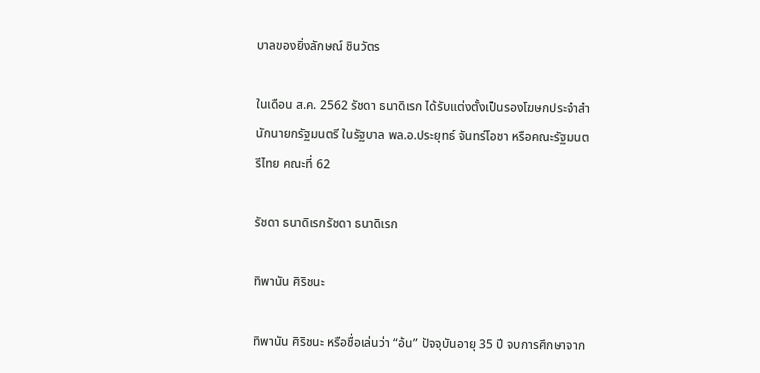บาลของยิ่งลักษณ์ ชินวัตร

ในเดือน ส.ค. 2562 รัชดา ธนาดิเรก ได้รับแต่งตั้งเป็นรองโฆษกประจำสำนักนายกรัฐมนตรี ในรัฐบาล พล.อ.ประยุทธ์ จันทร์โอชา หรือคณะรัฐมนตรีไทย คณะที่ 62

รัชดา ธนาดิเรกรัชดา ธนาดิเรก

ทิพานัน ศิริชนะ

ทิพานัน ศิริชนะ หรือชื่อเล่นว่า “อ้น” ปัจจุบันอายุ 35 ปี จบการศึกษาจาก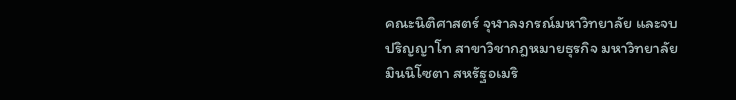คณะนิติศาสตร์ จุฬาลงกรณ์มหาวิทยาลัย และจบปริญญาโท สาขาวิชากฎหมายธุรกิจ มหาวิทยาลัยมินนิโซตา สหรัฐอเมริ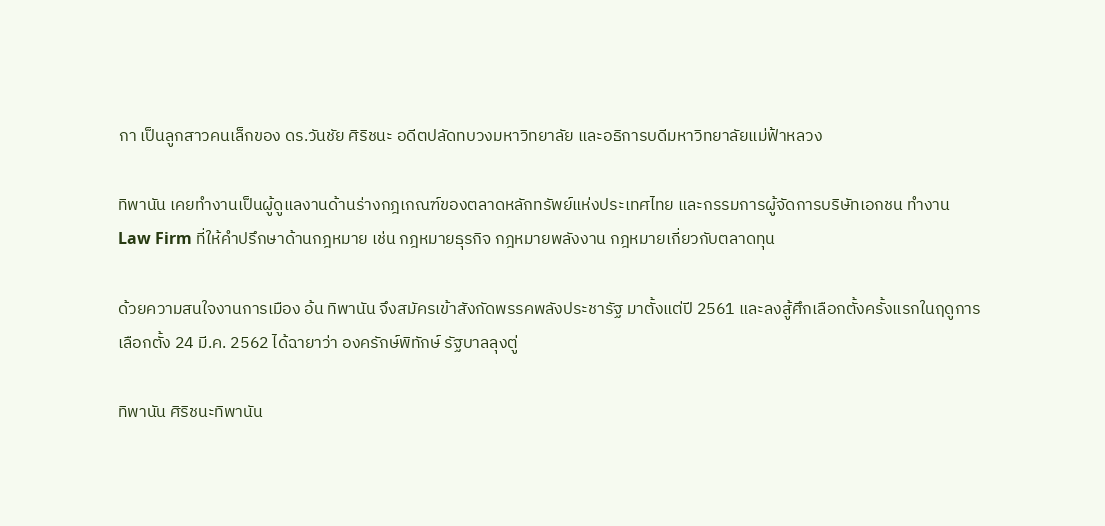กา เป็นลูกสาวคนเล็กของ ดร.วันชัย ศิริชนะ อดีตปลัดทบวงมหาวิทยาลัย และอธิการบดีมหาวิทยาลัยแม่ฟ้าหลวง

ทิพานัน เคยทำงานเป็นผู้ดูแลงานด้านร่างกฎเกณฑ์ของตลาดหลักทรัพย์แห่งประเทศไทย และกรรมการผู้จัดการบริษัทเอกชน ทำงาน Law Firm ที่ให้คำปรึกษาด้านกฎหมาย เช่น กฎหมายธุรกิจ กฎหมายพลังงาน กฎหมายเกี่ยวกับตลาดทุน

ด้วยความสนใจงานการเมือง อ้น ทิพานัน จึงสมัครเข้าสังกัดพรรคพลังประชารัฐ มาตั้งแต่ปี 2561 และลงสู้ศึกเลือกตั้งครั้งแรกในฤดูการเลือกตั้ง 24 มี.ค. 2562 ได้ฉายาว่า องครักษ์พิทักษ์ รัฐบาลลุงตู่

ทิพานัน ศิริชนะทิพานัน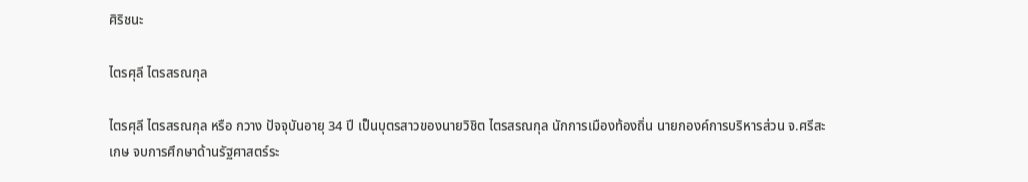ศิริชนะ

ไตรศุลี ไตรสรณกุล

ไตรศุลี ไตรสรณกุล หรือ กวาง ปัจจุบันอายุ 34 ปี เป็นบุตรสาวของนายวิชิต ไตรสรณกุล นักการเมืองท้องถิ่น นายกองค์การบริหารส่วน จ.ศรีสะเกษ จบการศึกษาด้านรัฐศาสตร์ระ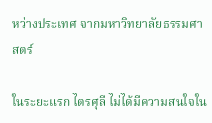หว่างประเทศ จากมหาวิทยาลัยธรรมศาสตร์

ในระยะแรก ไตรศุลี ไม่ได้มีความสนใจใน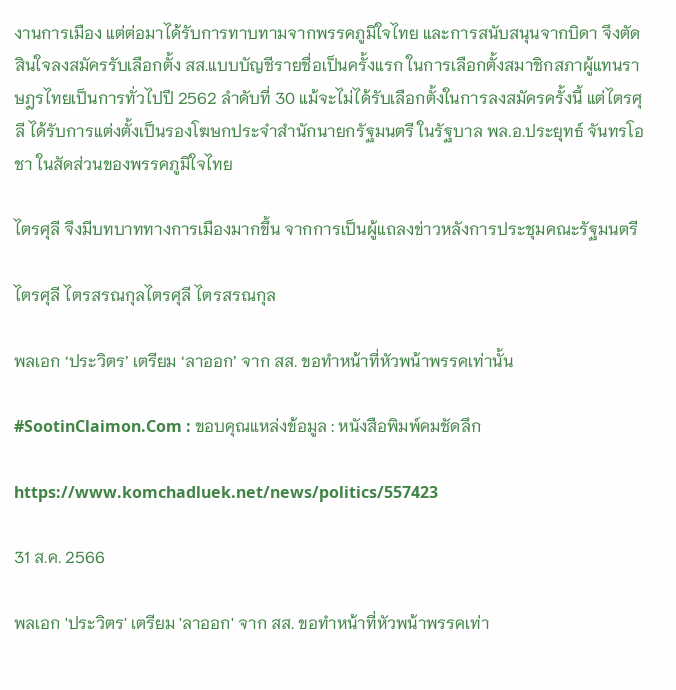งานการเมือง แต่ต่อมาได้รับการทาบทามจากพรรคภูมิใจไทย และการสนับสนุนจากบิดา จึงตัดสินใจลงสมัครรับเลือกตั้ง สส.แบบบัญชีรายชื่อเป็นครั้งแรก ในการเลือกตั้งสมาชิกสภาผู้แทนราษฎรไทยเป็นการทั่วไปปี 2562 ลำดับที่ 30 แม้จะไม่ได้รับเลือกตั้งในการลงสมัครครั้งนี้ แต่ไตรศุลี ได้รับการแต่งตั้งเป็นรองโฆษกประจำสำนักนายกรัฐมนตรี ในรัฐบาล พล.อ.ประยุทธ์ จันทรโอชา ในสัดส่วนของพรรคภูมิใจไทย

ไตรศุลี จึงมีบทบาททางการเมืองมากขึ้น จากการเป็นผู้แถลงข่าวหลังการประชุมคณะรัฐมนตรี

ไตรศุลี ไตรสรณกุลไตรศุลี ไตรสรณกุล

พลเอก ‘ประวิตร’ เตรียม ‘ลาออก’ จาก สส. ขอทำหน้าที่หัวพน้าพรรคเท่านั้น

#SootinClaimon.Com : ขอบคุณแหล่งข้อมูล : หนังสือพิมพ์คมชัดลึก

https://www.komchadluek.net/news/politics/557423

31 ส.ค. 2566

พลเอก 'ประวิตร' เตรียม 'ลาออก' จาก สส. ขอทำหน้าที่หัวพน้าพรรคเท่า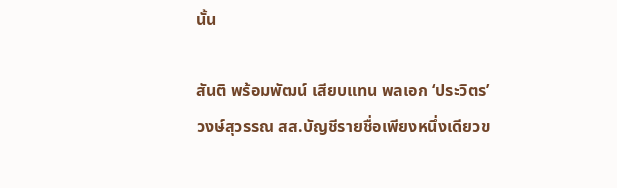นั้น

สันติ พร้อมพัฒน์ เสียบแทน พลเอก ‘ประวิตร’ วงษ์สุวรรณ สส.บัญชีรายชื่อเพียงหนึ่งเดียวข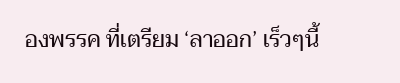องพรรค ที่เตรียม ‘ลาออก’ เร็วๆนี้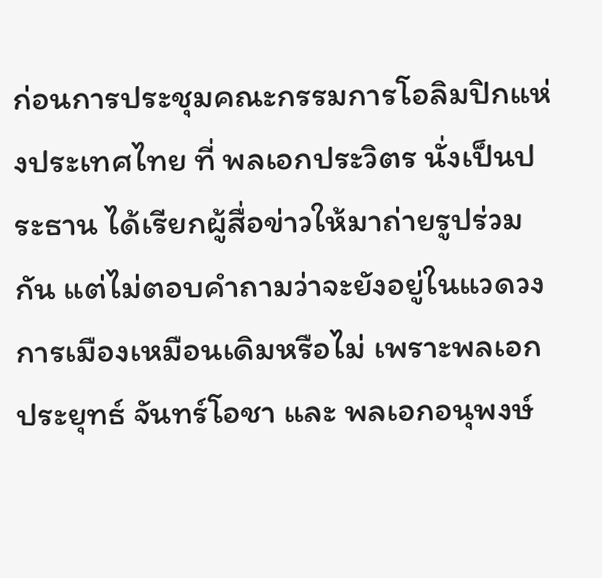ก่อนการประชุมคณะกรรมการโอลิมปิกแห่งประเทศไทย ที่ พลเอกประวิตร นั่งเป็นประธาน ได้เรียกผู้สื่อข่าวให้มาถ่ายรูปร่วมกัน แต่ไม่ตอบคำถามว่าจะยังอยู่ในแวดวงการเมืองเหมือนเดิมหรือไม่ เพราะพลเอก ประยุทธ์ จันทร์โอชา และ พลเอกอนุพงษ์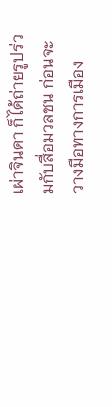เผ่าจินดา ก็ได้ถ่ายรูปร่วมกับสื่อมวลชน ก่อนจะวางมือทางการเมือง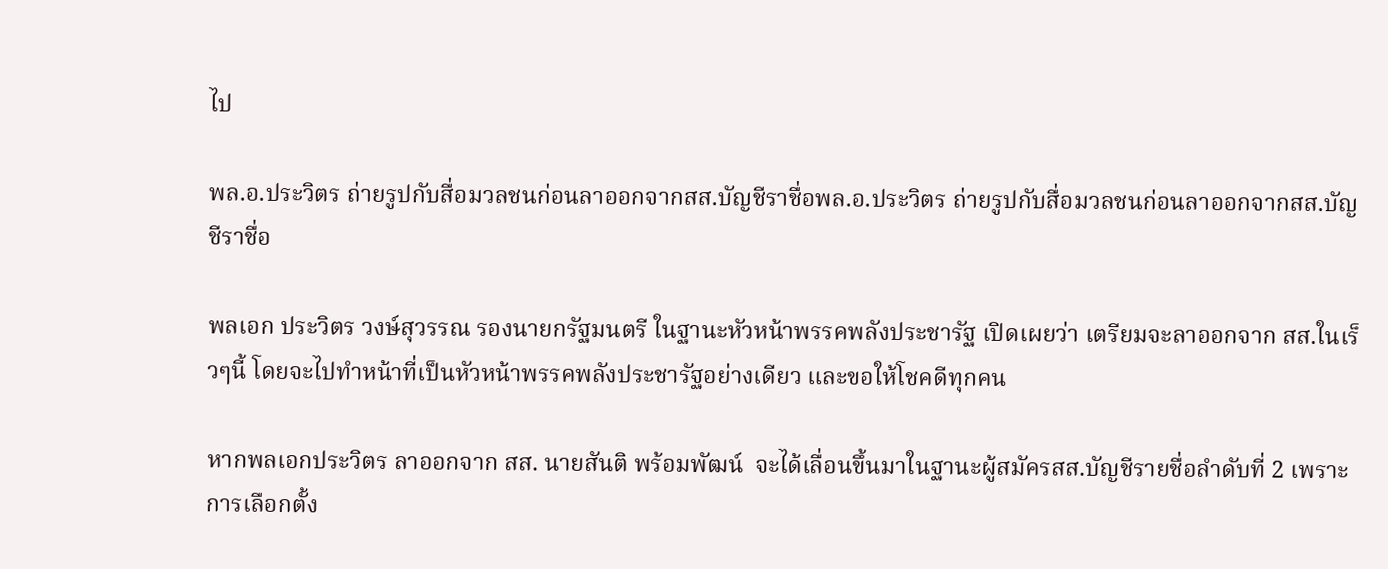ไป

พล.อ.ประวิตร ถ่ายรูปกับสื่อมวลชนก่อนลาออกจากสส.บัญชีราชื่อพล.อ.ประวิตร ถ่ายรูปกับสื่อมวลชนก่อนลาออกจากสส.บัญชีราชื่อ

พลเอก ประวิตร วงษ์สุวรรณ รองนายกรัฐมนตรี ในฐานะหัวหน้าพรรคพลังประชารัฐ เปิดเผยว่า เตรียมจะลาออกจาก สส.ในเร็วๆนี้ โดยจะไปทำหน้าที่เป็นหัวหน้าพรรคพลังประชารัฐอย่างเดียว และขอให้โชคดีทุกคน

หากพลเอกประวิตร ลาออกจาก สส. นายสันติ พร้อมพัฒน์  จะได้เลื่อนขึ้นมาในฐานะผู้สมัครสส.บัญชีรายชื่อลำดับที่ 2 เพราะการเลือกตั้ง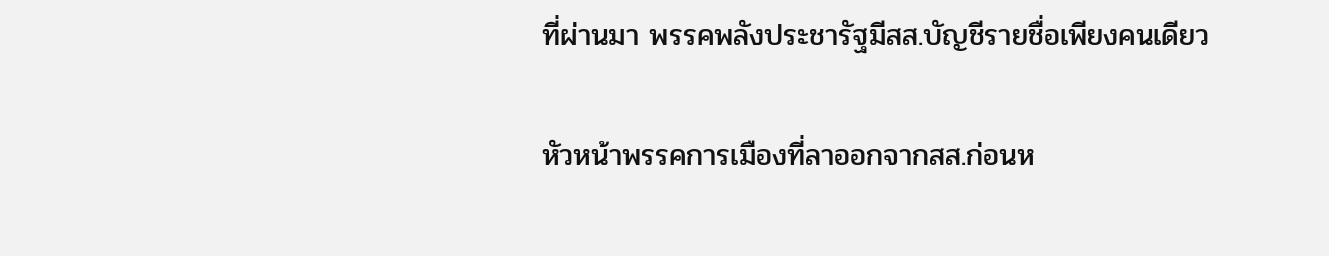ที่ผ่านมา พรรคพลังประชารัฐมีสส.บัญชีรายชื่อเพียงคนเดียว

หัวหน้าพรรคการเมืองที่ลาออกจากสส.ก่อนห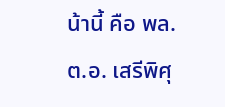น้านี้ คือ พล.ต.อ. เสรีพิศุ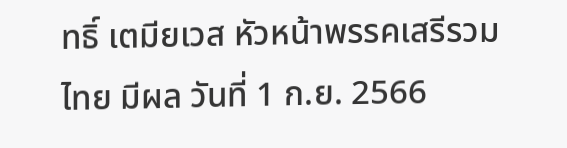ทธิ์ เตมียเวส หัวหน้าพรรคเสรีรวมไทย มีผล วันที่ 1 ก.ย. 2566